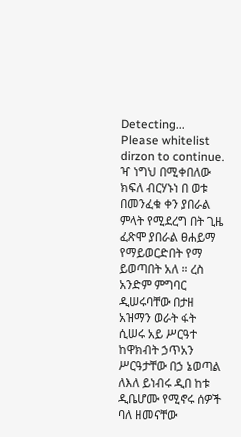Detecting...
Please whitelist dirzon to continue.
ዣ ነግህ በሚቀበለው ክፍለ ብርሃኑነ በ ወቱ በመንፈቁ ቀን ያበራል ምላት የሚደረግ በት ጊዜ ፈጽሞ ያበራል ፀሐይማ የማይወርድበት የማ ይወጣበት አለ ። ረስ አንድም ምግባር ዲሠሩባቸው በታዘ አዝማን ወራት ፋት ሲሠሩ አይ ሥርዓተ ከዋክብት ኃጥአን ሥርዓታቸው በኃ ኔወጣል ለእለ ይነብሩ ዲበ ከቱ ዲቤሆሙ የሚኖሩ ሰዎች ባለ ዘመናቸው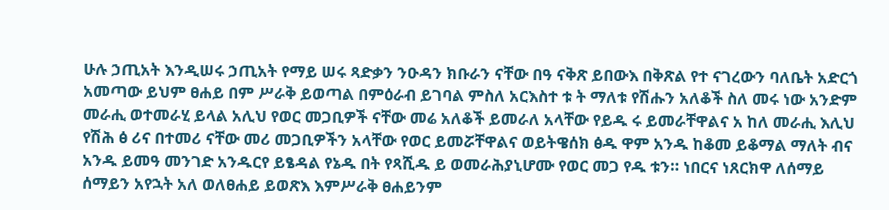ሁሉ ኃጢአት እንዲሠሩ ኃጢአት የማይ ሠሩ ጻድቃን ንዑዳን ክቡራን ናቸው በዓ ናቅጽ ይበውእ በቅጽል የተ ናገረውን ባለቤት አድርጎ አመጣው ይህም ፀሐይ በም ሥራቅ ይወጣል በምዕራብ ይገባል ምስለ አርእስተ ቱ ት ማለቱ የሽሑን አለቆች ስለ መሩ ነው አንድም መራሒ ወተመራሂ ይላል አሊህ የወር መጋቢዎች ናቸው መሬ አለቆች ይመራለ አላቸው የይዱ ሩ ይመራቸዋልና አ ከለ መራሒ እሊህ የሽሕ ፅ ሪና በተመሪ ናቸው መሪ መጋቢዎችን አላቸው የወር ይመሯቸዋልና ወይትዌሰክ ፅዱ ዋም አንዱ ከቆመ ይቆማል ማለት ብና አንዱ ይመዓ መንገድ አንዱርየ ይፄዳል የኔዱ በት የጻሺዱ ይ ወመራሕያኒሆሙ የወር መጋ የዱ ቱን። ነበርና ነጸርክዋ ለሰማይ ሰማይን አየኋት አለ ወለፀሐይ ይወጽእ እምሥራቅ ፀሐይንም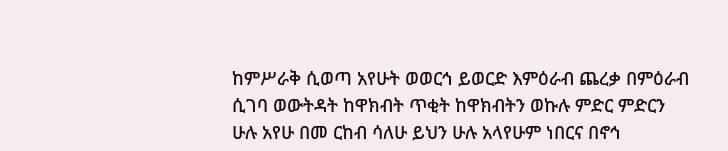ከምሥራቅ ሲወጣ አየሁት ወወርኅ ይወርድ እምዕራብ ጨረቃ በምዕራብ ሲገባ ወውትዳት ከዋክብት ጥቂት ከዋክብትን ወኩሉ ምድር ምድርን ሁሉ አየሁ በመ ርከብ ሳለሁ ይህን ሁሉ አላየሁም ነበርና በኖኅ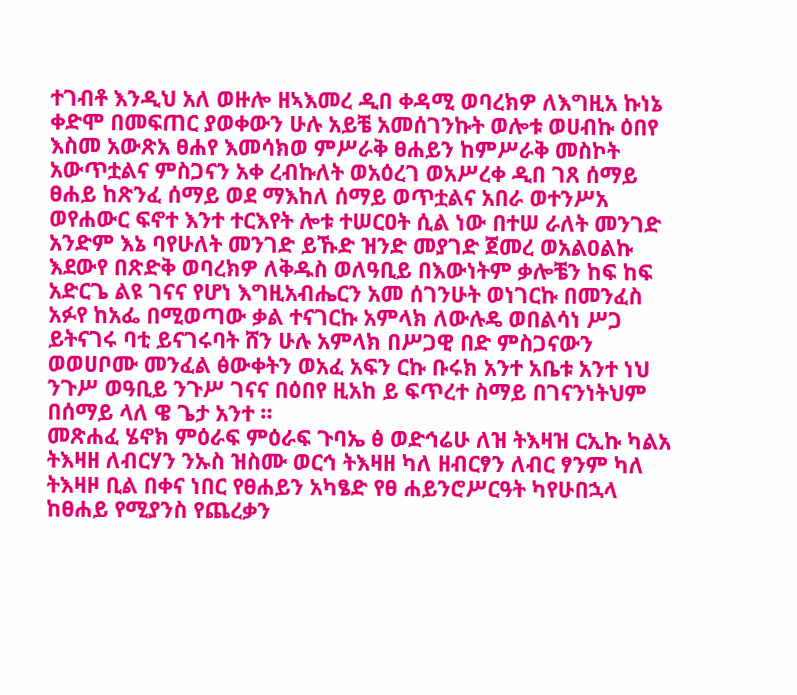ተገብቶ እንዲህ አለ ወዙሎ ዘኣእመረ ዲበ ቀዳሚ ወባረክዎ ለእግዚአ ኩነኔ ቀድሞ በመፍጠር ያወቀውን ሁሉ አይቼ አመሰገንኩት ወሎቱ ወሀብኩ ዕበየ እስመ አውጽአ ፀሐየ እመሳክወ ምሥራቅ ፀሐይን ከምሥራቅ መስኮት አውጥቷልና ምስጋናን አቀ ረብኩለት ወአዕረገ ወአሥረቀ ዲበ ገጸ ሰማይ ፀሐይ ከጽንፈ ሰማይ ወደ ማእከለ ሰማይ ወጥቷልና አበራ ወተንሥአ ወየሐውር ፍኖተ እንተ ተርእየት ሎቱ ተሠርዐት ሲል ነው በተሠ ራለት መንገድ አንድም እኔ ባየሁለት መንገድ ይኹድ ዝንድ መያገድ ጀመረ ወአልዐልኩ እደውየ በጽድቅ ወባረክዎ ለቅዱስ ወለዓቢይ በእውነትም ቃሎቼን ከፍ ከፍ አድርጌ ልዩ ገናና የሆነ እግዚአብሔርን አመ ሰገንሁት ወነገርኩ በመንፈስ አፉየ ከአፌ በሚወጣው ቃል ተናገርኩ አምላክ ለውሉዴ ወበልሳነ ሥጋ ይትናገሩ ባቲ ይናገሩባት ሸን ሁሉ አምላክ በሥጋዊ በድ ምስጋናውን ወወሀቦሙ መንፈል ፅውቀትን ወአፈ አፍን ርኩ ቡሩክ አንተ አቤቱ አንተ ነህ ንጉሥ ወዓቢይ ንጉሥ ገናና በዕበየ ዚአከ ይ ፍጥረተ ስማይ በገናንነትህም በሰማይ ላለ ዌ ጌታ አንተ ።
መጽሐፈ ሄኖክ ምዕራፍ ምዕራፍ ጉባኤ ፅ ወድኅሬሁ ለዝ ትእዛዝ ርኢኩ ካልአ ትእዛዘ ለብርሃን ንኡስ ዝስሙ ወርኅ ትእዛዘ ካለ ዘብርፃን ለብር ፃንም ካለ ትእዛዞ ቢል በቀና ነበር የፀሐይን አካፄድ የፀ ሐይንሮሥርዓት ካየሁበኋላ ከፀሐይ የሚያንስ የጨረቃን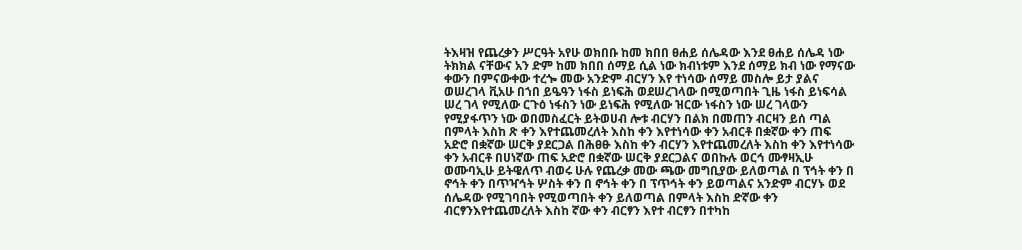ትእዛዝ የጨረቃን ሥርዓት አየሁ ወክበቡ ከመ ክበበ ፀሐይ ሰሌዳው እንደ ፀሐይ ሰሌዳ ነው ትክክል ናቸውና አን ድም ከመ ክበበ ሰማይ ሲል ነው ክብነቱም እንደ ሰማይ ክብ ነው የማናው ቀውን በምናውቀው ተረጐ መው አንድም ብርሃን እየ ተነሳው ሰማይ መስሎ ይታ ያልና ወሠረገላ ቪአሁ በኀበ ይዔዓን ነፋስ ይነፍሕ ወደሠረገላው በሚወጣበት ጊዜ ነፋስ ይነፍሳል ሠረ ገላ የሚለው ርጉዕ ነፋስን ነው ይነፍሕ የሚለው ዝርው ነፋስን ነው ሠረ ገላውን የሚያፋጥን ነው ወበመስፈርት ይትወሀብ ሎቱ ብርሃን በልክ በመጠን ብርዛን ይሰ ጣል በምላት እስከ ጽ ቀን እየተጨመረለት እስከ ቀን እየተነሳው ቀን አብርቶ በቋኛው ቀን ጠፍ አድሮ በቋኛው ሠርቅ ያደርጋል በሕፀፁ እስከ ቀን ብርሃን እየተጨመረለት እስከ ቀን እየተነሳው ቀን አብርቶ በሀነኛው ጠፍ አድሮ በቋኛው ሠርቅ ያደርጋልና ወበኩሉ ወርኅ ሙፃዛኢሁ ወሙባኢሁ ይትዌለጥ ብወሩ ሁሉ የጨረቃ መው ጫው መግቢያው ይለወጣል በ ፕኅት ቀን በ ኖኅት ቀን በጥዣኅት ሦስት ቀን በ ኖኅት ቀን በ ፕጥኅት ቀን ይወጣልና አንድም ብርሃኑ ወደ ሰሌዳው የሚገባበት የሚወጣበት ቀን ይለወጣል በምላት እስከ ድኛው ቀን ብርፃንእየተጨመረለት እስከ ኛው ቀን ብርፃን እየተ ብርፃን በተካከ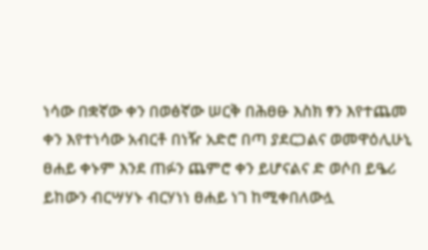ነሳው በቋኛው ቀን በወፅኛው ሠርቅ በሕፀፁ እስክ ፃን እየተጨመ ቀን እየተነሳው አብርቶ በነዥ አድሮ በጣ ያደርጋልና ወመዋዕሊሁኒ ፀሐይ ቀኑም እንደ ጠፉን ጨምሮ ቀን ይሆናልና ድ ወሶበ ይዔሪ ይከውን ብርሣሃኑ ብርሃነነ ፀሐይ ነገ ከሚቀበለውሏ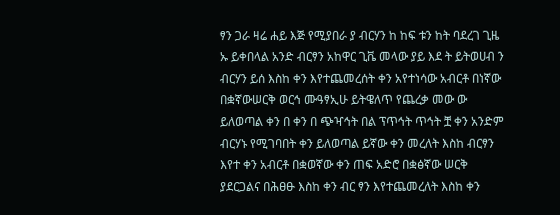ፃን ጋራ ዛሬ ሐይ እጅ የሚያበራ ያ ብርሃን ከ ከፍ ቱን ከት ባደረገ ጊዜ ኡ ይቀበላል አንድ ብርፃን አከዋር ጊቬ መላው ያይ እደ ት ይትወሀብ ን ብርሃን ይሰ እስከ ቀን እየተጨመረሰት ቀን አየተነሳው አብርቶ በነኛው በቋኛውሠርቅ ወርኅ ሙዓፃኢሁ ይትዌለጥ የጨረቃ መው ው ይለወጣል ቀን በ ቀን በ ጭዣኅት በል ፕጥኅት ጥኅት ቿ ቀን አንድም ብርሃኑ የሚገባበት ቀን ይለወጣል ይኛው ቀን መረለት እስከ ብርፃን እየተ ቀን አብርቶ በቋወኛው ቀን ጠፍ አድሮ በቋፅኛው ሠርቅ ያደርጋልና በሕፀፁ እስከ ቀን ብር ፃን እየተጨመረለት እስከ ቀን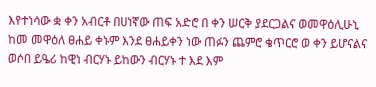እየተነሳው ቋ ቀን አብርቶ በሀነኛው ጠፍ አድሮ በ ቀን ሠርቅ ያደርጋልና ወመዋዕሊሁኒ ከመ መዋዕለ ፀሐይ ቀኑም እንደ ፀሐይቀን ነው ጠፉን ጨምሮ ቄጥርሮ ወ ቀን ይሆናልና ወሶበ ይዔሪ ከዊነ ብርሃኑ ይከውን ብርሃኑ ተ እደ እም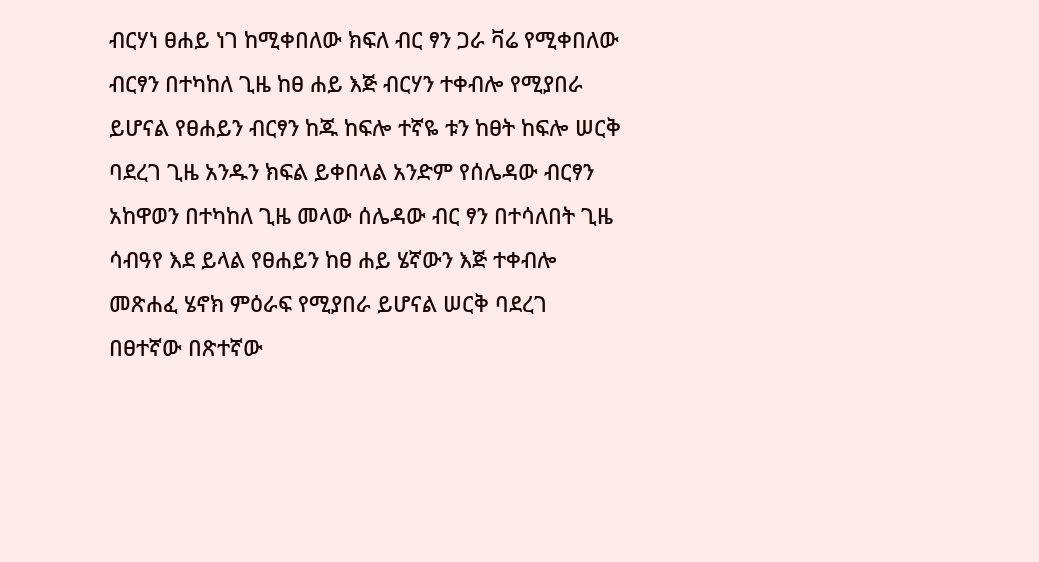ብርሃነ ፀሐይ ነገ ከሚቀበለው ክፍለ ብር ፃን ጋራ ቫሬ የሚቀበለው ብርፃን በተካከለ ጊዜ ከፀ ሐይ እጅ ብርሃን ተቀብሎ የሚያበራ ይሆናል የፀሐይን ብርፃን ከጁ ከፍሎ ተኛዬ ቱን ከፀት ከፍሎ ሠርቅ ባደረገ ጊዜ አንዱን ክፍል ይቀበላል አንድም የሰሌዳው ብርፃን አከዋወን በተካከለ ጊዜ መላው ሰሌዳው ብር ፃን በተሳለበት ጊዜ ሳብዓየ እደ ይላል የፀሐይን ከፀ ሐይ ሄኛውን እጅ ተቀብሎ መጽሐፈ ሄኖክ ምዕራፍ የሚያበራ ይሆናል ሠርቅ ባደረገ በፀተኛው በጽተኛው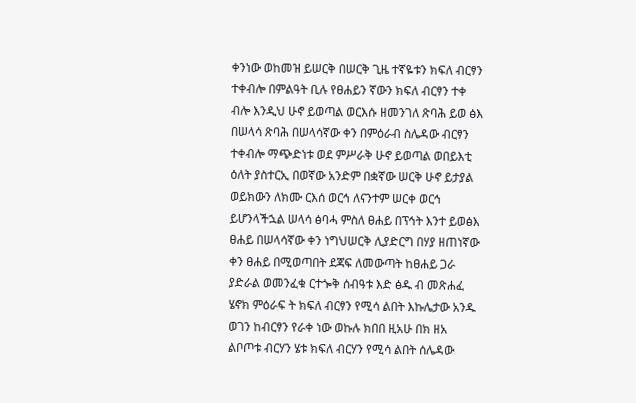ቀንነው ወከመዝ ይሠርቅ በሠርቅ ጊዜ ተኛዬቱን ክፍለ ብርፃን ተቀብሎ በምልዓት ቢሉ የፀሐይን ኛውን ክፍለ ብርፃን ተቀ ብሎ እንዲህ ሁኖ ይወጣል ወርእሱ ዘመንገለ ጽባሕ ይወ ፅእ በሠላሳ ጽባሕ በሠላሳኛው ቀን በምዕራብ ስሌዳው ብርፃን ተቀብሎ ማጭድነቱ ወደ ምሥራቅ ሁኖ ይወጣል ወበይእቲ ዕለት ያስተርኢ በወኛው አንድም በቋኛው ሠርቅ ሁኖ ይታያል ወይክውን ለክሙ ርእሰ ወርኅ ለናንተም ሠርቀ ወርኅ ይሆንላችኋል ሠላሳ ፅባሓ ምስለ ፀሐይ በፕኅት እንተ ይወፅእ ፀሐይ በሠላሳኛው ቀን ነግህሠርቅ ሊያድርግ በሃያ ዘጠነኛው ቀን ፀሐይ በሚወጣበት ደጃፍ ለመውጣት ከፀሐይ ጋራ ያድራል ወመንፈቁ ርተጐቅ ሰብዓቱ እድ ፅዱ ብ መጽሐፈ ሄኖክ ምዕራፍ ት ክፍለ ብርፃን የሚሳ ልበት እኩሌታው አንዱ ወገን ከብርፃን የራቀ ነው ወኩሉ ክበበ ዚአሁ በክ ዘአ ልቦጦቱ ብርሃን ሄቱ ክፍለ ብርሃን የሚሳ ልበት ሰሌዳው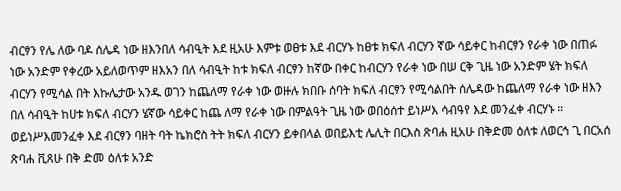ብርፃን የሌ ለው ባዶ ሰሌዳ ነው ዘእንበለ ሳብዒት እደ ዚአሁ እምቱ ወፀቱ እደ ብርሃኑ ከፀቱ ክፍለ ብርሃን ኛው ሳይቀር ከብርፃን የራቀ ነው በጠፉ ነው አንድም የቀረው አይለወጥም ዘእአን በለ ሳብዒት ከቱ ክፍለ ብርፃን ከኛው በቀር ከብርሃን የራቀ ነው በሠ ርቅ ጊዜ ነው አንድም ሄት ክፍለ ብርሃን የሚሳል በት እኩሌታው አንዱ ወገን ከጨለማ የራቀ ነው ወዙሉ ክበቡ ሰባት ክፍለ ብርፃን የሚሳልበት ሰሌዳው ከጨለማ የራቀ ነው ዘእን በለ ሳብዒት ከሀቱ ክፍለ ብርሃን ሄኛው ሳይቀር ከጨ ለማ የራቀ ነው በምልዓት ጊዜ ነው ወበዕሰተ ይነሥእ ሳብዓየ እደ መንፈቀ ብርሃኑ ። ወይነሥእመንፈቀ እደ ብርፃን ባዘት ባት ኬክሮስ ትት ክፍለ ብርሃን ይቀበላል ወበይእቲ ሌሊት በርእስ ጽባሐ ዚአሁ በቅድመ ዕለቱ ለወርኅ ጊ በርአሰ ጽባሐ ቪጸሁ በቅ ድመ ዕለቱ አንድ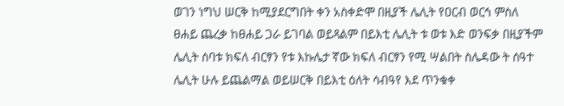ወገን ነግህ ሠርቅ ከሚያደርግበት ቀን አስቀድሞ በዚያች ሌሊት የዐርብ ወርኅ ምስለ ፀሐይ ጨረቃ ከፀሐይ ጋራ ይገባል ወይጻልም በይእቲ ሌሊት ቱ ወቱ እድ ወንፍቃ በዚያችም ሌሊት ሰባቱ ክፍለ ብርፃን የቱ እኩሌታ ኛው ክፍለ ብርፃን የሚ ሣልበት ስሌዳው ት ሰዓተ ሌሊት ሁሉ ይጨልማል ወይሠርቅ በይእቲ ዕለት ሳብዓየ እደ ጥንቁቀ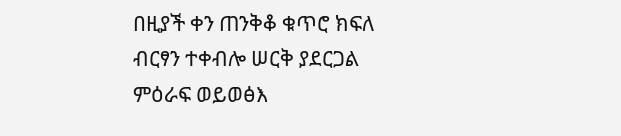በዚያች ቀን ጠንቅቆ ቁጥሮ ክፍለ ብርፃን ተቀብሎ ሠርቅ ያደርጋል ምዕራፍ ወይወፅእ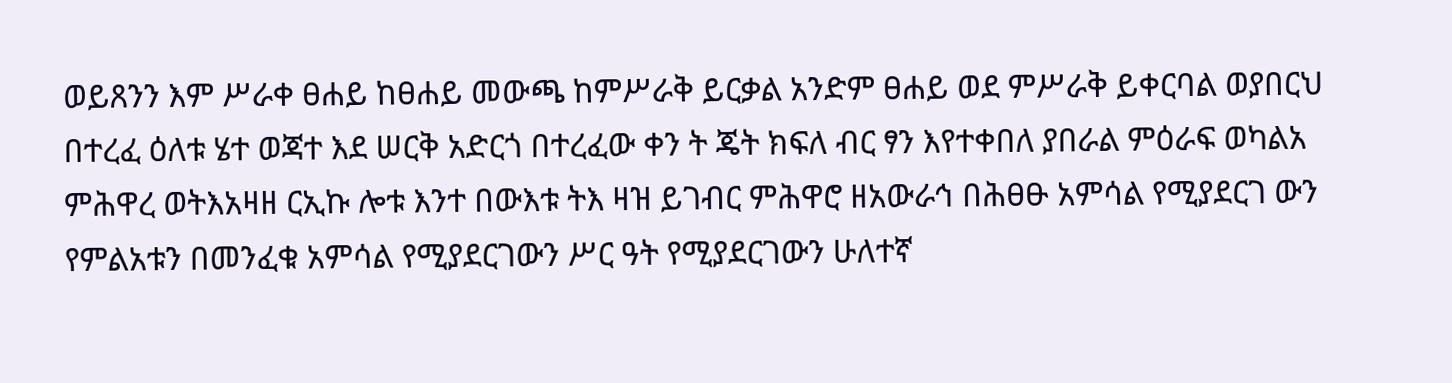ወይጸንን እም ሥራቀ ፀሐይ ከፀሐይ መውጫ ከምሥራቅ ይርቃል አንድም ፀሐይ ወደ ምሥራቅ ይቀርባል ወያበርህ በተረፈ ዕለቱ ሄተ ወጃተ እደ ሠርቅ አድርጎ በተረፈው ቀን ት ጄት ክፍለ ብር ፃን እየተቀበለ ያበራል ምዕራፍ ወካልአ ምሕዋረ ወትእአዛዘ ርኢኩ ሎቱ እንተ በውእቱ ትእ ዛዝ ይገብር ምሕዋሮ ዘአውራኅ በሕፀፁ አምሳል የሚያደርገ ውን የምልአቱን በመንፈቁ አምሳል የሚያደርገውን ሥር ዓት የሚያደርገውን ሁለተኛ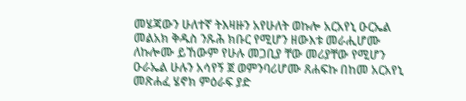መሄጃውን ሁለተኛ ትእዛዙን አየሁለት ወኩሎ አርአየኒ ዑርኤል መልአክ ቅዱስ ንጹሕ ክቡር የሚሆን ዘውእቱ መራሒሆሙ ለኩሎሙ ይኸውም የሁሉ መጋቢያ ቸው መሪያቸው የሚሆን ዑራኤል ሁሉን አሳየኝ ጀ ወምንባሪሆሙ ጸሐፍኩ በከመ አርአየኒ መጽሐፈ ሄኖክ ምዕራፍ ያድ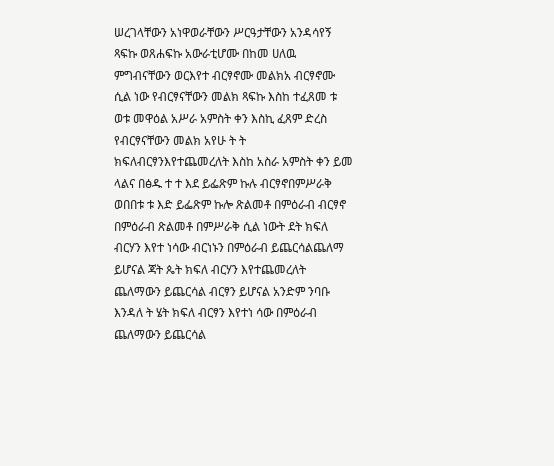ሠረገላቸውን አነዋወራቸውን ሥርዓታቸውን አንዳሳየኝ ጻፍኩ ወጸሐፍኩ አውራቲሆሙ በከመ ሀለዉ ምግብናቸውን ወርእየተ ብርፃኖሙ መልክአ ብርፃኖሙ ሲል ነው የብርፃናቸውን መልክ ጻፍኩ እስከ ተፈጸመ ቱ ወቱ መዋዕል አሥራ አምስት ቀን እስኪ ፈጸም ድረስ የብርፃናቸውን መልክ አየሁ ት ት ክፍለብርፃንእየተጨመረለት እስከ አስራ አምስት ቀን ይመ ላልና በፅዱ ተ ተ እደ ይፌጽም ኩሉ ብርፃኖበምሥራቅ ወበበቱ ቱ እድ ይፌጽም ኩሎ ጽልመቶ በምዕራብ ብርፃኖ በምዕራብ ጽልመቶ በምሥራቅ ሲል ነውት ደት ክፍለ ብርሃን እየተ ነሳው ብርነኑን በምዕራብ ይጨርሳልጨለማ ይሆናል ጃት ጴት ክፍለ ብርሃን እየተጨመረለት ጨለማውን ይጨርሳል ብርፃን ይሆናል አንድም ንባቡ እንዳለ ት ሄት ክፍለ ብርፃን እየተነ ሳው በምዕራብ ጨለማውን ይጨርሳል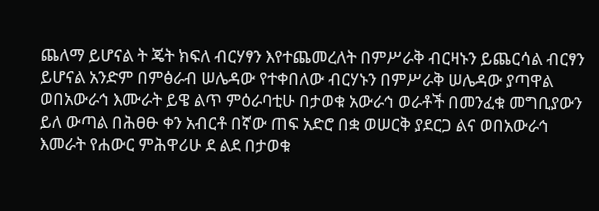ጨለማ ይሆናል ት ጄት ክፍለ ብርሃፃን እየተጨመረለት በምሥራቅ ብርዛኑን ይጨርሳል ብርፃን ይሆናል አንድም በምፅራብ ሠሌዳው የተቀበለው ብርሃኑን በምሥራቅ ሠሌዳው ያጣዋል ወበአውራኅ እሙራት ይዌ ልጥ ምዕራባቲሁ በታወቁ አውራኅ ወራቶች በመንፈቁ መግቢያውን ይለ ውጣል በሕፀፁ ቀን አብርቶ በኛው ጠፍ አድሮ በቋ ወሠርቅ ያደርጋ ልና ወበአውራኅ እመራት የሐውር ምሕዋሪሁ ደ ልደ በታወቁ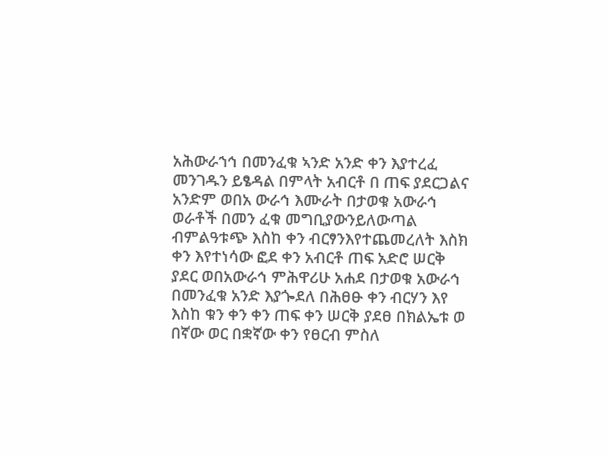አሕውራኀኅ በመንፈቁ ኣንድ አንድ ቀን እያተረፈ መንገዱን ይፄዳል በምላት አብርቶ በ ጠፍ ያደርጋልና አንድም ወበአ ውራኅ እሙራት በታወቁ አውራኅ ወራቶች በመን ፈቁ መግቢያውንይለውጣል ብምልዓቱጭ እስከ ቀን ብርፃንእየተጨመረለት እስክ ቀን እየተነሳው ፎደ ቀን አብርቶ ጠፍ አድሮ ሠርቅ ያደር ወበአውራኅ ምሕዋሪሁ አሐደ በታወቁ አውራኅ በመንፈቁ አንድ እያጐደለ በሕፀፁ ቀን ብርሃን እየ እስከ ቁን ቀን ቀን ጠፍ ቀን ሠርቅ ያደፀ በክልኤቱ ወ በኛው ወር በቋኛው ቀን የፀርብ ምስለ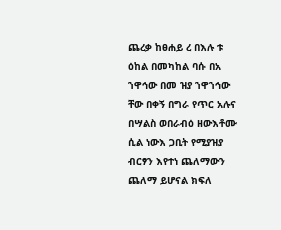ጨረቃ ከፀሐይ ረ በእሉ ቱ ዕከል በመካከል ባሱ በአ ኀዋኅው በመ ዝያ ኀዋኀኅው ቸው በቀኝ በግራ የጥር አሉና በሣልስ ወበራብዕ ዘውእቶሙ ሲል ነውእ ጋቢት የሚያዝያ ብርፃን እየተነ ጨለማውን ጨለማ ይሆናል ክፍለ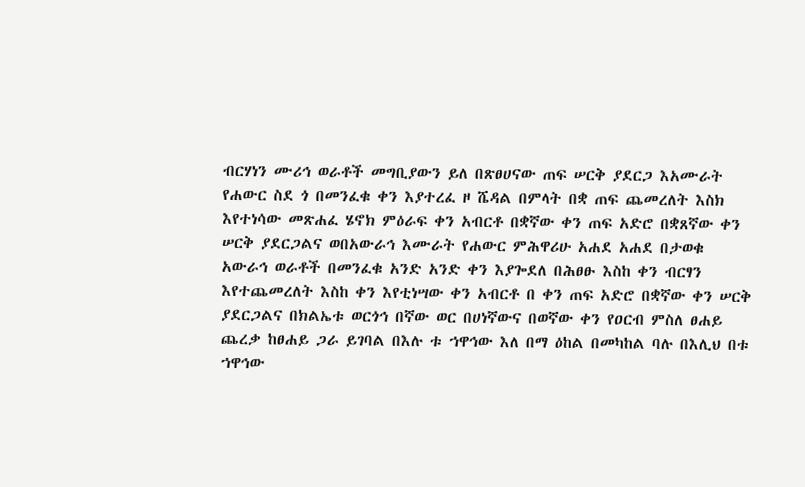ብርሃነን ሙሪኅ ወራቶች መግቢያውን ይለ በጽፀሀናው ጠፍ ሠርቅ ያደርጋ እአሙራት የሐውር ስደ ጎ በመንፈቁ ቀን እያተረፈ ዞ ሼዳል በምላት በቋ ጠፍ ጨመረለት እስክ እየተነሳው መጽሐፈ ሄኖክ ምዕራፍ ቀን አብርቶ በቋኛው ቀን ጠፍ አድሮ በቋጸኛው ቀን ሠርቅ ያደርጋልና ወበአውራኅ እሙራት የሐውር ምሕዋሪሁ አሐደ አሐደ በታወቁ አውራኅ ወራቶች በመንፈቁ አንድ አንድ ቀን እያጐደለ በሕፀፁ እስከ ቀን ብርፃን እየተጨመረለት እስከ ቀን እየቲነሣው ቀን አብርቶ በ ቀን ጠፍ አድሮ በቋኛው ቀን ሠርቅ ያደርጋልና በክልኤቱ ወርጎኅ በኛው ወር በሀነኛውና በወኛው ቀን የዐርብ ምስለ ፀሐይ ጨረቃ ከፀሐይ ጋራ ይገባል በእሉ ቱ ኀዋኅው እለ በማ ዕከል በመካከል ባሉ በእሊህ በቱ ኀዋኅው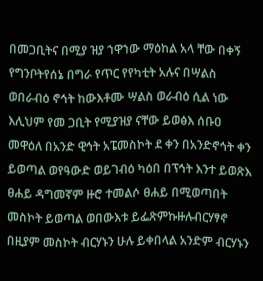በመጋቢትና በሚያ ዝያ ኀዋኀው ማዕከል አላ ቸው በቀኝ የግንቦትየሰኔ በግራ የጥር የየካቲት አሉና በሣልስ ወበራብዕ ኖኅት ከውእቶሙ ሣልስ ወራብዕ ሲል ነው እሊህም የመ ጋቢት የሚያዝያ ናቸው ይወፅእ ሰቡዐ መዋዕለ በአንድ ዊኅት አፔመስኮት ደ ቀን በአንድኖኅት ቀን ይወጣል ወየዓውድ ወይገብዕ ካዕበ በፕኅት እንተ ይወጽእ ፀሐይ ዳግመኛም ዙሮ ተመልሶ ፀሐይ በሚወጣበት መስኮት ይወጣል ወበውእቱ ይፌጽምኩዙሉብርሃፃኖ በዚያም መስኮት ብርሃኑን ሁሉ ይቀበላል አንድም ብርሃኑን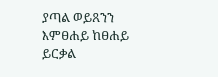ያጣል ወይጸንን እምፀሐይ ከፀሐይ ይርቃል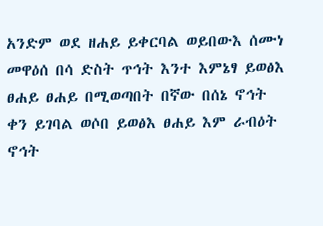አንድም ወደ ዘሐይ ይቀርባል ወይበውእ ሰሙነ መዋዕሰ በሳ ድስት ጥኅት እንተ እምኔፃ ይወፅእ ፀሐይ ፀሐይ በሚወጣበት በኛው በሰኔ ኖኅት ቀን ይገባል ወሶበ ይወፅእ ፀሐይ እም ራብዕት ኖኅት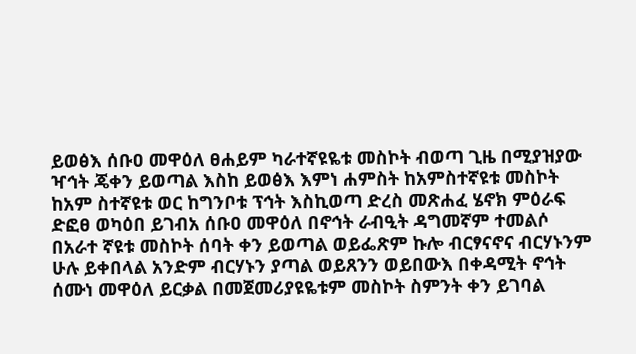ይወፅእ ሰቡዐ መዋዕለ ፀሐይም ካራተኛዩዬቱ መስኮት ብወጣ ጊዜ በሚያዝያው ዣኅት ጄቀን ይወጣል እስከ ይወፅእ እምነ ሐምስት ከአምስተኛዩቱ መስኮት ከአም ስተኛዩቱ ወር ከግንቦቱ ፕኅት እስኪወጣ ድረስ መጽሐፈ ሄኖክ ምዕራፍ ድፎፀ ወካዕበ ይገብአ ሰቡዐ መዋዕለ በኖኅት ራብዒት ዳግመኛም ተመልሶ በአራተ ኛዩቱ መስኮት ሰባት ቀን ይወጣል ወይፌጽም ኩሎ ብርፃናኖና ብርሃኑንም ሁሉ ይቀበላል አንድም ብርሃኑን ያጣል ወይጸንን ወይበውእ በቀዳሚት ኖኅት ሰሙነ መዋዕለ ይርቃል በመጀመሪያዩዬቱም መስኮት ስምንት ቀን ይገባል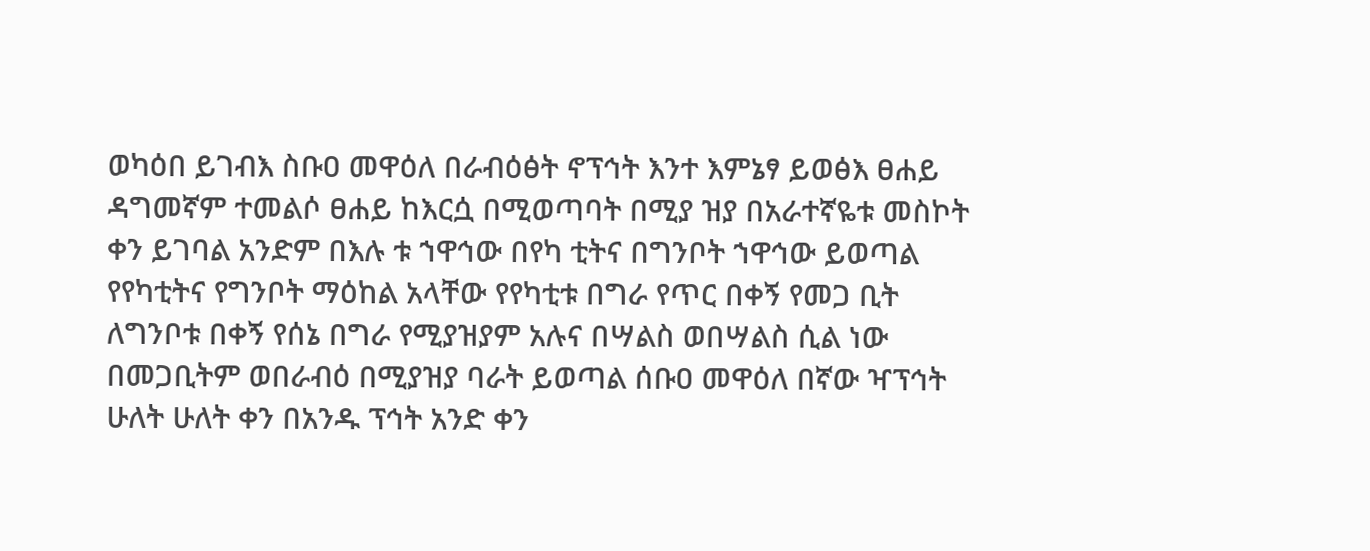ወካዕበ ይገብእ ስቡዐ መዋዕለ በራብዕፅት ኖፕኅት እንተ እምኔፃ ይወፅእ ፀሐይ ዳግመኛም ተመልሶ ፀሐይ ከእርሷ በሚወጣባት በሚያ ዝያ በአራተኛዬቱ መስኮት ቀን ይገባል አንድም በእሉ ቱ ኀዋኅው በየካ ቲትና በግንቦት ኀዋኅው ይወጣል የየካቲትና የግንቦት ማዕከል አላቸው የየካቲቱ በግራ የጥር በቀኝ የመጋ ቢት ለግንቦቱ በቀኝ የሰኔ በግራ የሚያዝያም አሉና በሣልስ ወበሣልስ ሲል ነው በመጋቢትም ወበራብዕ በሚያዝያ ባራት ይወጣል ሰቡዐ መዋዕለ በኛው ዣፕኅት ሁለት ሁለት ቀን በአንዱ ፕኅት አንድ ቀን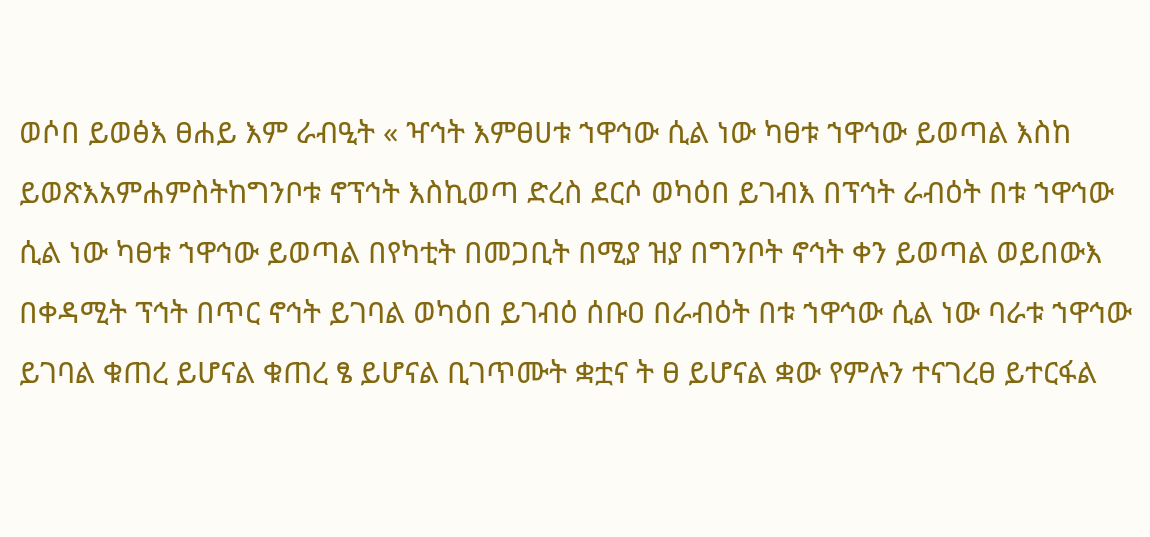ወሶበ ይወፅእ ፀሐይ እም ራብዒት « ዣኅት እምፀሀቱ ኀዋኅው ሲል ነው ካፀቱ ኀዋኅው ይወጣል እስከ ይወጽእአምሐምስትከግንቦቱ ኖፕኅት እስኪወጣ ድረስ ደርሶ ወካዕበ ይገብእ በፕኅት ራብዕት በቱ ኀዋኅው ሲል ነው ካፀቱ ኀዋኅው ይወጣል በየካቲት በመጋቢት በሚያ ዝያ በግንቦት ኖኅት ቀን ይወጣል ወይበውእ በቀዳሚት ፕኅት በጥር ኖኅት ይገባል ወካዕበ ይገብዕ ሰቡዐ በራብዕት በቱ ኀዋኅው ሲል ነው ባራቱ ኀዋኅው ይገባል ቁጠረ ይሆናል ቁጠረ ፄ ይሆናል ቢገጥሙት ቋቷና ት ፀ ይሆናል ቋው የምሉን ተናገረፀ ይተርፋል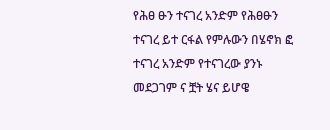የሕፀ ፁን ተናገረ አንድም የሕፀፁን ተናገረ ይተ ርፋል የምሉውን በሄኖክ ፎ ተናገረ አንድም የተናገረው ያንኑ መደጋገም ና ቿት ሄና ይሆዌ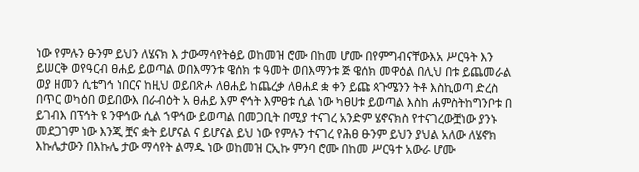ነው የምሉን ፁንም ይህን ለሄናክ እ ታውማሳየትፅይ ወከመዝ ሮሙ በከመ ሆሙ በየምግብናቸውእአ ሥርዓት እን ይሠርቅ ወየዓርብ ፀሐይ ይወጣል ወበእማንቱ ዌሰክ ቱ ዓመት ወበእማንቱ ጅ ዌሰክ መዋዕል በሊህ በቱ ይጨመራል ወያ ዘመን ሲቴግኅ ነበርና ከዚህ ወይበጽሖ ለፀሐይ ከጨረቃ ለፀሐደ ቋ ቀን ይጩ ጳጉሜንን ትቶ እስኪወጣ ድረስ በጥር ወካዕበ ወይበውእ በራብዕት አ ፀሐይ እም ኖኅት እምፀቱ ሲል ነው ካፀሀቱ ይወጣል እስከ ሐምስትከግንቦቱ በ ይገብእ በፕኅት ዩ ንዋኅው ሲል ኀዋኅው ይወጣል በመጋቢት በሚያ ተናገረ አንድም ሄኖናክስ የተናገረውቿነው ያንኑ መደጋገም ነው እንጂ ቿና ቋት ይሆናል ና ይሆናል ይህ ነው የምሉን ተናገረ የሕፀ ፁንም ይህን ያህል አለው ለሄኖክ እኩሌታውን በእኩሌ ታው ማሳየት ልማዱ ነው ወከመዝ ርኢኩ ምንባ ሮሙ በከመ ሥርዓተ አውራ ሆሙ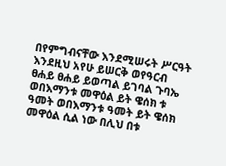በየምግብናቸው እንደሚሠሩት ሥርዓት እንደዚህ አየሁ ይሠርቅ ወየዓርብ ፀሐይ ፀሐይ ይወጣል ይገባል ጉባኤ ወበእማንቱ መዋዕል ይት ዌሰክ ቱ ዓመት ወበእማንቱ ዓመት ይት ዌሰክ መዋዕል ሲል ነው በሊህ በቱ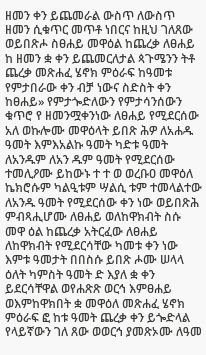ዘመን ቀን ይጨመራል ውስጥ ለውስጥ ዘመን ሲቁጥር መጥቶ ነበርና ከዚህ ገለጸው ወይበጽሖ ስፀሐይ መዋዕል ከጨረቃ ለፀሐይ ከ ዘመን ቋ ቀን ይጨመርለታል ጳጉሜንን ትቶ ጨረቃ መጽሐፈ ሄኖክ ምዕራፍ ከዓመቱ የምታበራው ቀን ብቻ ነውና ስድስት ቀን ከፀሐይ» የምታጐድለውን የምታሳንሰውን ቁጥሮ የ ዘመንሟቀንነው ለፀሐይ የሚደርሰው አለ ወኩሎሙ መዋዕላት ይበጽ ሕዎ ለአሐዱ ዓመት እምእአልኩ ዓመት ካድቱ ዓመት ለአንዱም ለአን ዱም ዓመት የሚደርሰው ተመሊዖሙ ይከውኑ ተ ተ ወ ወረቡዐ መዋዕለ ኬክሮሱም ካልዒቱም ሣልሲ ቱም ተመላልተው ለአንዱ ዓመት የሚደርሰው ቀን ነው ወይበጽሕ ምብጻሒሆሙ ለፀሐይ ወለከዋክብት ስሱ መዋ ዕል ከጨረቃ አትርፈው ለፀሐይ ለከዋክብት የሚደርሳቸው ካመቱ ቀን ነው እምቱ ዓመታት በበስሱ ይበጽ ሖሙ ሠላላ ዕለት ካምስት ዓመት ድ እያለ ቋ ቀን ይደርሳቸዋል ወየሐጽጽ ወርኅ እምፀሐይ ወእምከዋክበት ቋ መዋዕለ መጽሐፈ ሄኖክ ምዕራፍ ፎ ከቱ ዓመት ጨረቃ ቀን ይጐድላል የላይኛውን ገለ ጸው ወወርኅ ያመጽኦሙ ለዓመ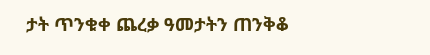ታት ጥንቁቀ ጨረቃ ዓመታትን ጠንቅቆ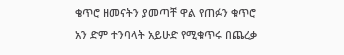ቄጥሮ ዘመናትን ያመጣቸ ዋል የጠፉን ቁጥሮ አን ድም ተንባላት አይሁድ የሚቁጥሩ በጨረቃ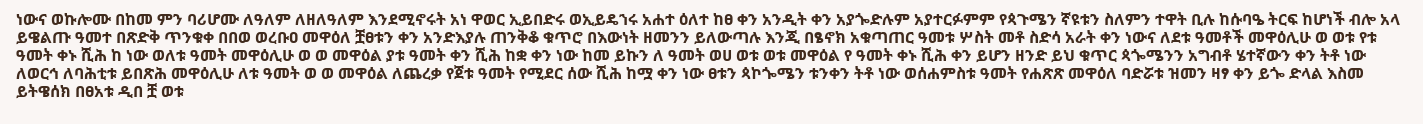ነውና ወኩሎሙ በከመ ምን ባሪሆሙ ለዓለም ለዘለዓለም እንደሚኖሩት አነ ዋወር ኢይበድሩ ወኢይዴኀሩ አሐተ ዕለተ ከፀ ቀን አንዲት ቀን አያጐድሉም አያተርፉምም የጳጉሜን ኛዩቱን ስለምን ተዋት ቢሉ ከሱባዔ ትርፍ ከሆነች ብሎ አላ ይዌልጡ ዓመተ በጽድቅ ጥንቁቀ በበወ ወረቡዐ መዋዕለ ቿፀቱን ቀን አንድእያሉ ጠንቅቆ ቁጥሮ በእውነት ዘመንን ይለውጣሉ እንጂ በፄኖክ አቁጣጠር ዓመቱ ሦስት መቶ ስድሳ አራት ቀን ነውና ለደቱ ዓመቶች መዋዕሊሁ ወ ወቱ የቱ ዓመት ቀኑ ሺሕ ከ ነው ወለቱ ዓመት መዋዕሊሁ ወ ወ መዋዕል ያቱ ዓመት ቀን ሺሕ ከቋ ቀን ነው ከመ ይኩን ለ ዓመት ወሀ ወቱ ወቱ መዋዕል የ ዓመት ቀኑ ሺሕ ቀን ይሆን ዘንድ ይህ ቁጥር ጳጐሜንን አግብቶ ሄተኛውን ቀን ትቶ ነው ለወርኅ ለባሕቲቱ ይበጽሕ መዋዕሊሁ ለቱ ዓመት ወ ወ መዋዕል ለጨረቃ የጀቱ ዓመት የሚደር ሰው ሺሕ ከሟ ቀን ነው ፀቱን ጳኮጐሜን ቱንቀን ትቶ ነው ወሰሐምስቱ ዓመት የሐጽጽ መዋዕለ ባድሯቱ ዝመን ዛፃ ቀን ይጐ ድላል እስመ ይትዌሰክ በፀአቱ ዲበ ቿ ወቱ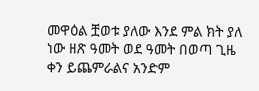መዋዕል ቿወቱ ያለው እንደ ምል ክት ያለ ነው ዘጽ ዓመት ወደ ዓመት በወጣ ጊዜ ቀን ይጨምራልና አንድም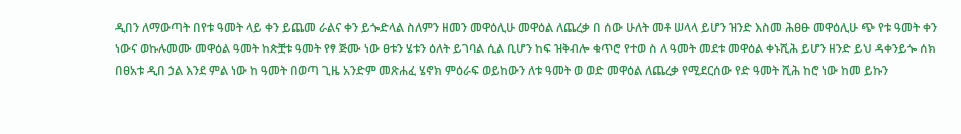ዲበን ለማውጣት በየቱ ዓመት ላይ ቀን ይጨመ ራልና ቀን ይጐድላል ስለምን ዘመን መዋዕሊሁ መዋዕል ለጨረቃ በ ሰው ሁለት መቶ ሠላላ ይሆን ዝንድ እስመ ሕፀፁ መዋዕሊሁ ጭ የቱ ዓመት ቀን ነውና ወኩሉመሙ መዋዕል ዓመት ከጵቿቱ ዓመት የፃ ጅሙ ነው ፀቱን ሄቱን ዕለት ይገባል ሲል ቢሆን ከፍ ዝቅብሎ ቁጥሮ የተወ ስ ለ ዓመት መደቱ መዋዕል ቀኑሺሕ ይሆን ዘንድ ይህ ዳቀንይጐ ሰክ በፀአቱ ዲበ ኃል እንደ ምል ነው ከ ዓመት በወጣ ጊዜ አንድም መጽሐፈ ሄኖክ ምዕራፍ ወይከውን ለቱ ዓመት ወ ወድ መዋዕል ለጨረቃ የሚደርሰው የድ ዓመት ሺሕ ከሮ ነው ከመ ይኩን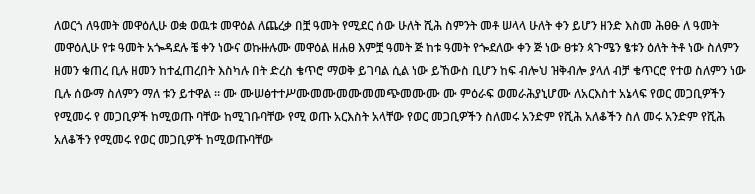ለወርጎ ለዓመት መዋዕሊሁ ወቋ ወዉቱ መዋዕል ለጨረቃ በቿ ዓመት የሚደር ሰው ሁለት ሺሕ ስምንት መቶ ሠላላ ሁለት ቀን ይሆን ዘንድ እስመ ሕፀፁ ለ ዓመት መዋዕሊሁ የቱ ዓመት አጐዳደሉ ቼ ቀን ነውና ወኩዙሉሙ መዋዕል ዘሐፀ እምቿ ዓመት ጅ ከቱ ዓመት የጐደለው ቀን ጅ ነው ፀቱን ጳጉሜን ፄቱን ዕለት ትቶ ነው ስለምን ዘመን ቁጠረ ቢሉ ዘመን ከተፈጠረበት እስካሉ በት ድረስ ቄጥሮ ማወቅ ይገባል ሲል ነው ይኸውስ ቢሆን ከፍ ብሎህ ዝቅብሎ ያላለ ብቻ ቄጥርሮ የተወ ስለምን ነው ቢሉ ሰውማ ስለምን ማለ ቱን ይተዋል ። ሙ ሙሠፅተተሥሙመሙመሙመመጭመሙሙ ሙ ምዕራፍ ወመራሕያኒሆሙ ለአርእስተ አኔላፍ የወር መጋቢዎችን የሚመሩ የ መጋቢዎች ከሚወጡ ባቸው ከሚገቡባቸው የሚ ወጡ አርእስት አላቸው የወር መጋቢዎችን ስለመሩ አንድም የሺሕ አለቆችን ስለ መሩ አንድም የሺሕ አለቆችን የሚመሩ የወር መጋቢዎች ከሚወጡባቸው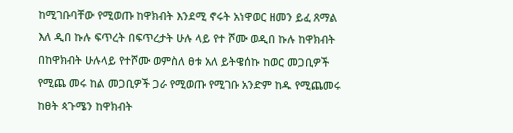ከሚገቡባቸው የሚወጡ ከዋክብት እንደሚ ኖሩት አነዋወር ዘመን ይፈ ጸማል እለ ዲበ ኩሉ ፍጥረት በፍጥረታት ሁሉ ላይ የተ ሾሙ ወዲበ ኩሉ ከዋክብት በከዋክብት ሁሉላይ የተሾሙ ወምስለ ፀቱ አለ ይትዌሰኩ ከወር መጋቢዎች የሚጨ መሩ ከል መጋቢዎች ጋራ የሚወጡ የሚገቡ አንድም ከዱ የሚጨመሩ ከፀት ጳጉሜን ከዋክብት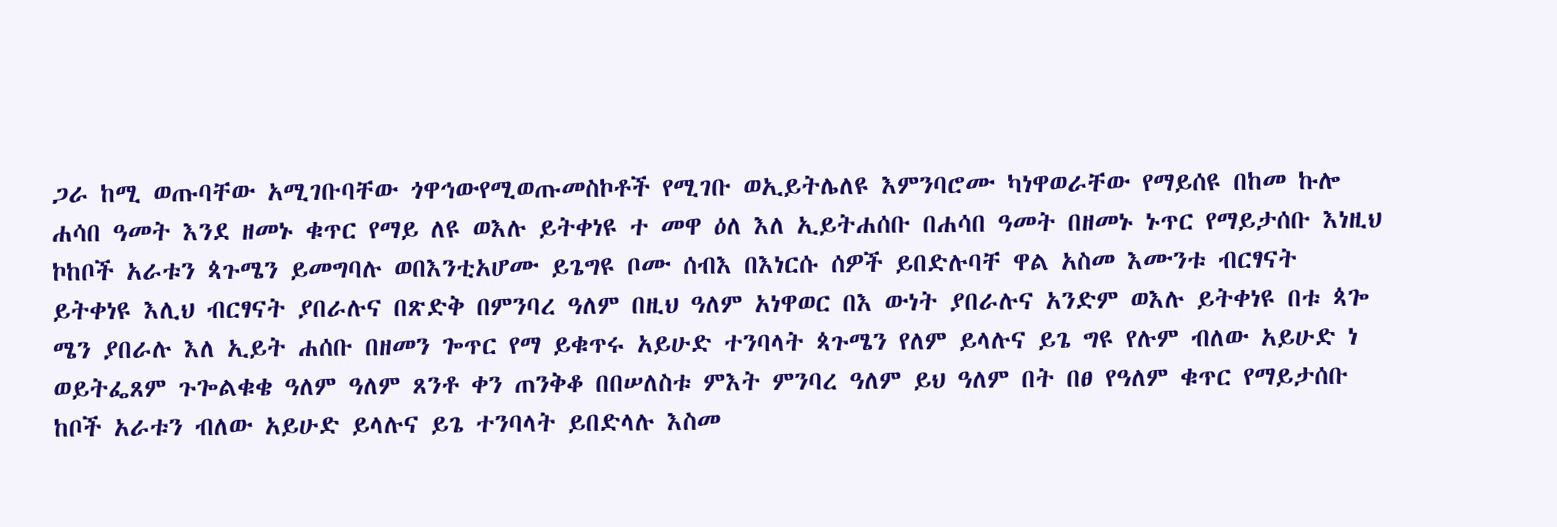ጋራ ከሚ ወጡባቸው አሚገቡባቸው ጎዋኅውየሚወጡመስኮቶች የሚገቡ ወኢይትሌለዩ እምንባሮሙ ካነዋወራቸው የማይሰዩ በከመ ኩሎ ሐሳበ ዓመት እንደ ዘመኑ ቁጥር የማይ ለዩ ወእሉ ይትቀነዩ ተ መዋ ዕለ እለ ኢይትሐሰቡ በሐሳበ ዓመት በዘመኑ ኑጥር የማይታሰቡ እነዚህ ኮከቦች አራቱን ጳጉሜን ይመግባሉ ወበእንቲአሆሙ ይጌግዩ ቦሙ ሰብእ በእነርሱ ሰዎች ይበድሉባቸ ዋል አስመ እሙንቱ ብርፃናት ይትቀነዩ እሊህ ብርፃናት ያበራሉና በጽድቅ በምንባረ ዓለም በዚህ ዓለም አነዋወር በእ ውነት ያበራሉና አንድም ወእሉ ይትቀነዩ በቱ ጳጐ ሜን ያበራሉ እለ ኢይት ሐሰቡ በዘመን ጐጥር የማ ይቁጥሩ አይሁድ ተንባላት ጳጉሜን የለም ይላሉና ይጌ ግዩ የሉም ብለው አይሁድ ነ ወይትፌጸም ጉጐልቁቄ ዓለም ዓለም ጸንቶ ቀን ጠንቅቆ በበሠለስቱ ምእት ምንባረ ዓለም ይህ ዓለም በት በፀ የዓለም ቁጥር የማይታሰቡ ከቦች አራቱን ብለው አይሁድ ይላሉና ይጌ ተንባላት ይበድላሉ እስመ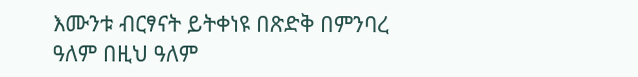እሙንቱ ብርፃናት ይትቀነዩ በጽድቅ በምንባረ ዓለም በዚህ ዓለም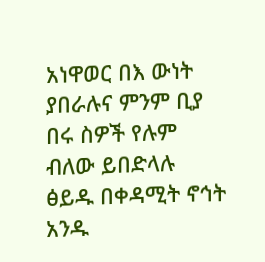አነዋወር በእ ውነት ያበራሉና ምንም ቢያ በሩ ስዎች የሉም ብለው ይበድላሉ ፅይዱ በቀዳሚት ኖኅት አንዱ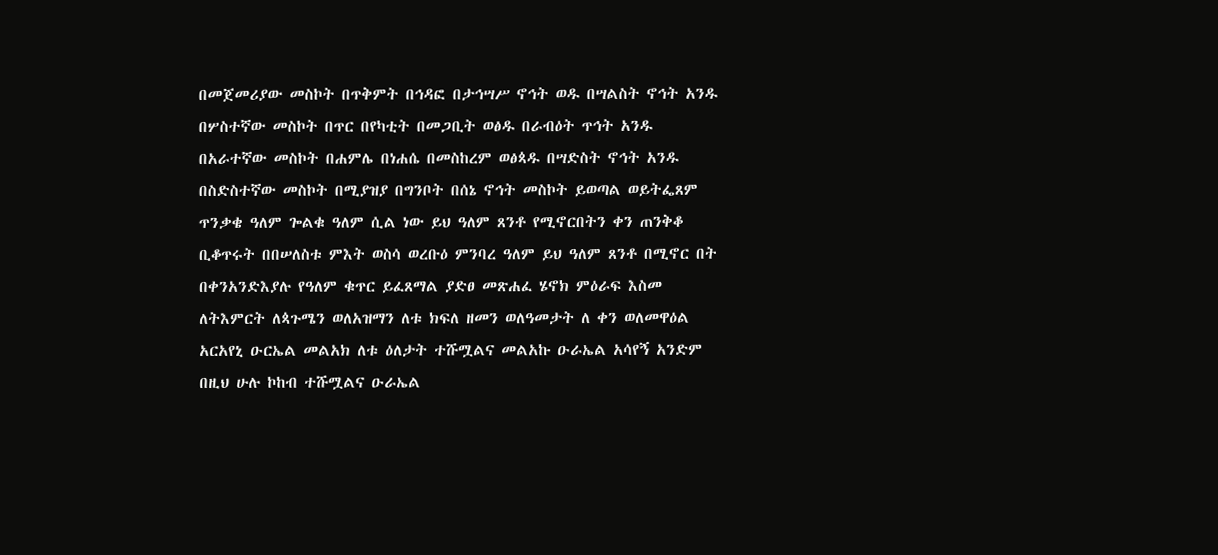በመጀመሪያው መስኮት በጥቅምት በኅዳፎ በታኅሣሥ ኖኅት ወዱ በሣልስት ኖኅት አንዱ በሦስተኛው መስኮት በጥር በየካቲት በመጋቢት ወፅዱ በራብዕት ጥኅት አንዱ በአራተኛው መስኮት በሐምሌ በነሐሴ በመስከረም ወፅጳዱ በሣድስት ኖኅት አንዱ በስድስተኛው መስኮት በሚያዝያ በግንቦት በሰኔ ኖኅት መስኮት ይወጣል ወይትፌጸም ጥንቃቄ ዓለም ጐልቁ ዓለም ሲል ነው ይህ ዓለም ጸንቶ የሚኖርበትን ቀን ጠንቅቆ ቢቆጥሩት በበሠለስቱ ምእት ወስሳ ወረቡዕ ምንባረ ዓለም ይህ ዓለም ጸንቶ በሚኖር በት በቀንአንድእያሉ የዓለም ቁጥር ይፈጸማል ያድፀ መጽሐፈ ሄኖክ ምዕራፍ እስመ ለትእምርት ለጳጉሜን ወለአዝማን ለቱ ክፍለ ዘመን ወለዓመታት ለ ቀን ወለመዋዕል አርአየኒ ዑርኤል መልአክ ለቱ ዕለታት ተሹሟልና መልአኩ ዑራኤል አሳየኝ አንድም በዚህ ሁሉ ኮከብ ተሹሟልና ዑራኤል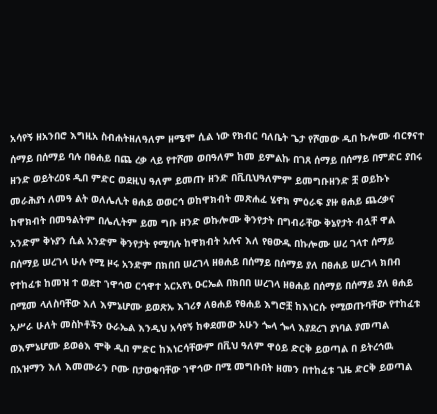አሳየኝ ዘአንበሮ እግዚአ ስብሐትዘለዓለም ዘሜሞ ሲል ነው የክብር ባለቤት ጌታ የሾመው ዲበ ኩሎሙ ብርፃናተ ሰማይ በሰማይ ባሉ በፀሐይ በጨ ረቃ ላይ የተሾመ ወበዓለም ከመ ይምልኩ በገጸ ሰማይ በሰማይ በምድር ያበሩ ዘንድ ወይትረዐዩ ዲበ ምድር ወደዚህ ዓለም ይመጡ ዘንድ በቪቢህዓለምም ይመግቡዘንድ ቿ ወይኩኑ መራሕያነ ለመዓ ልት ወለሌሊት ፀሐይ ወወርኅ ወከዋክብት መጽሐፈ ሄኖክ ምዕራፍ ያዙ ፀሐይ ጨረቃና ከዋክብት በመዓልትም በሌሊትም ይመ ግቡ ዘንድ ወኩሎሙ ቅንየታት በግብራቸው ቅኔየታት ብሏቸ ዋል አንድም ቅኑያን ሲል አንድም ቅንየታት የሚባሉ ከዋክብት አሉና እለ የፀውዱ በኩሎሙ ሠረ ገላተ ሰማይ በሰማይ ሠረገላ ሁሉ የሚ ዞሩ አንድም በክበበ ሠረገላ ዘፀሐይ በሰማይ በሰማይ ያለ በፀሐይ ሠረገላ ክበብ የተከፈቱ ከመዝ ተ ወደተ ኀዋኅወ ርኅዋተ አርአየኒ ዑርኤል በክበበ ሠረገላ ዘፀሐይ በሰማይ በሰማይ ያለ ፀሐይ በሚመ ላለስባቸው እለ እምኔሆሙ ይወጽኡ እገሪፃ ለፀሐይ የፀሐይ እግሮቿ ከእነርሱ የሚወጡባቸው የተከፈቱ አሥራ ሁለት መስኮቶችን ዑራኤል እንዲህ አሳየኝ ከቀደመው አሁን ጐላ ጐላ እያደረገ ያነባል ያመጣል ወእምኔሆሙ ይወፅእ ሞቅ ዲበ ምድር ከእነርሳቸውም በቪህ ዓለም ዋዕይ ድርቅ ይወጣል በ ይትረኅዉ በአዝማን እለ እመሙራን ቦሙ በታወቁባቸው ኀዋኅው በሚ መግቡበት ዘመን በተከፈቱ ጊዜ ድርቅ ይወጣል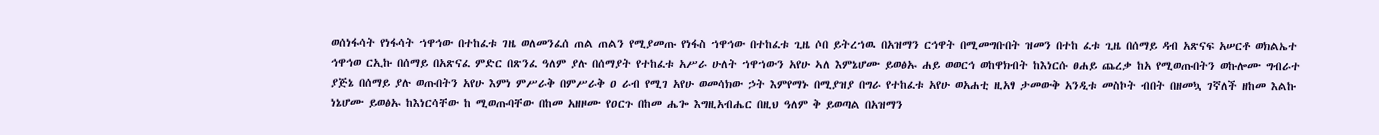ወሰነፋሳት የነፋሳት ኀዋኅው በተከፈቱ ገዜ ወለመንፈሰ ጠል ጠልን የሚያመጡ የነፋስ ኀዋኅው በተከፈቱ ጊዜ ሶበ ይትረኀዉ በአዝማን ርኅዋት በሚመግቡበት ዝመን በተከ ፈቱ ጊዜ በሰማይ ዳብ አጽናፍ አሠርቶ ወክልኤተ ኅዋኅወ ርኢኩ በሰማይ በአጽናፈ ምድር በጽንፈ ዓለም ያሉ በሰማያት የተከፈቱ አሥራ ሁለት ኀዋኀውን አየሁ ኣለ እምኔሆሙ ይወፅኡ ሐይ ወወርኅ ወከዋክብት ከእነርሱ ፀሐይ ጨረቃ ከአ የሚወጡበትን ወኩሎሙ ግብራተ ያጅኔ በሰማይ ያሉ ወጡበትን አየሁ እምነ ምሥራቅ በምሥራቅ ዐ ራብ የሚገ አየሁ ወመሳክው ኃት እምየማኑ በሚያዝያ በግራ የተከፈቱ አየሁ ወአሐቲ ዚአፃ ታመውቅ አንዲቱ መስኮት ብበት በዘመኳ ገኛለች ዘከመ እልኩ ነኔሆሙ ይወፅኡ ከእነርሳቸው ከ ሚወጡባቸው በከመ አዘዞሙ የዐርጉ በከመ ሔጐ እግዚአብሔር በዚህ ዓለም ቅ ይወጣል በአዝማን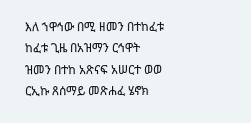እለ ኀዋኅው በሚ ዘመን በተከፈቱ ከፈቱ ጊዜ በአዝማን ርኅዋት ዝመን በተከ አጽናፍ አሠርተ ወወ ርኢኩ ጸሰማይ መጽሐፈ ሄኖክ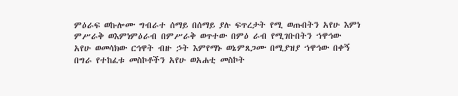ምዕራፍ ወኩሎሙ ግብራተ ሰማይ በሰማይ ያሉ ፍጥረታት የሚ ወጡበትን አየሁ እምነ ምሥራቅ ወእምነምዕራብ በምሥራቅ ወጥተው በምዕ ራብ የሚገቡበትን ኀዋኅው አየሁ ወመሳክው ርኅዋት ብዙ ኃት እምየማኑ ወኔምጸጋሙ በሚያዝያ ኀዋኅው በቀኝ በግራ የተከፈቱ መስኮቶችን አየሁ ወአሐቲ መስኮት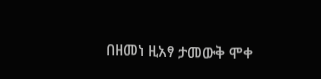በዘመነ ዚአፃ ታመውቅ ሞቀ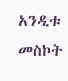አንዲቱ መስኮት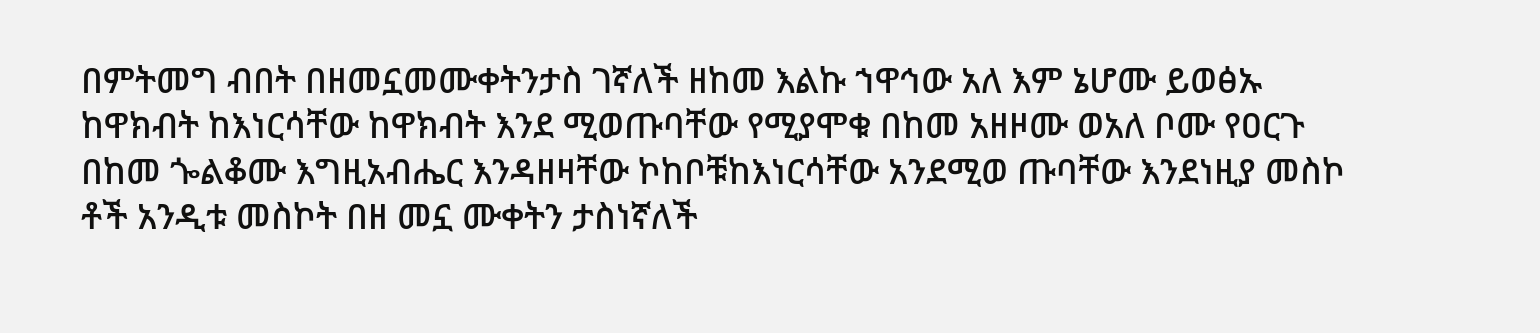በምትመግ ብበት በዘመኗመሙቀትንታስ ገኛለች ዘከመ እልኩ ኀዋኅው አለ እም ኔሆሙ ይወፅኡ ከዋክብት ከእነርሳቸው ከዋክብት እንደ ሚወጡባቸው የሚያሞቁ በከመ አዘዞሙ ወአለ ቦሙ የዐርጉ በከመ ጐልቆሙ እግዚአብሔር እንዳዘዛቸው ኮከቦቹከእነርሳቸው አንደሚወ ጡባቸው እንደነዚያ መስኮ ቶች አንዲቱ መስኮት በዘ መኗ ሙቀትን ታስነኛለች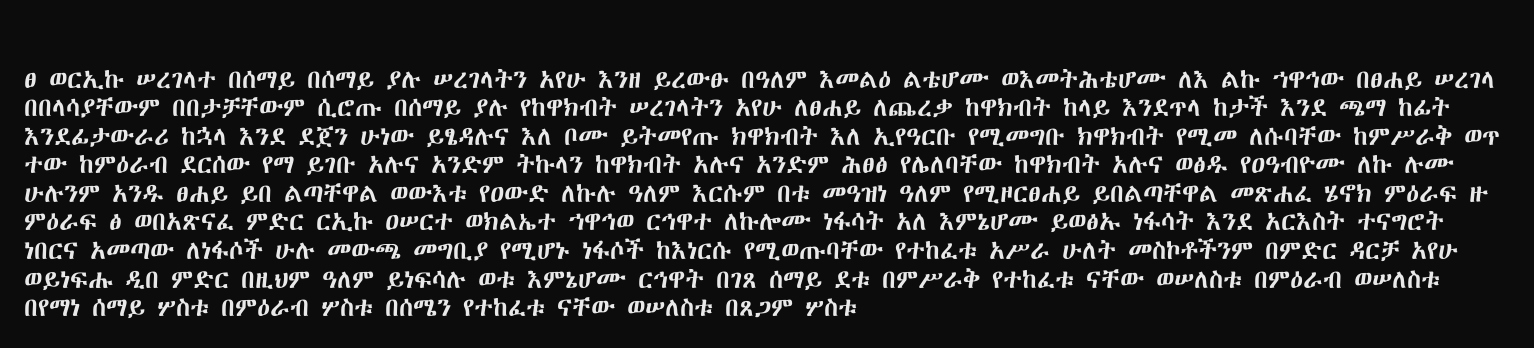ፀ ወርኢኩ ሠረገላተ በሰማይ በሰማይ ያሉ ሠረገላትን አየሁ እንዘ ይረውፁ በዓለም እመልዕ ልቴሆሙ ወእመትሕቴሆሙ ለእ ልኩ ኀዋኅው በፀሐይ ሠረገላ በበላሳያቸውም በበታቻቸውም ሲሮጡ በሰማይ ያሉ የከዋክብት ሠረገላትን አየሁ ለፀሐይ ለጨረቃ ከዋክብት ከላይ እንደጥላ ከታች እንደ ጫማ ከፊት እንደፊታውራሪ ከኋላ እንደ ደጀን ሁነው ይፄዳሉና እለ ቦሙ ይትመየጡ ክዋክብት እለ ኢየዓርቡ የሚመግቡ ክዋክብት የሚመ ለሱባቸው ከምሥራቅ ወጥ ተው ከምዕራብ ደርሰው የማ ይገቡ አሉና አንድም ትኩላን ከዋክብት አሉና አንድም ሕፀፅ የሌለባቸው ከዋክብት አሉና ወፅዱ የዐዓብዮሙ ለኩ ሉሙ ሁሉንም አንዱ ፀሐይ ይበ ልጣቸዋል ወውእቱ የዐውድ ለኩሉ ዓለም እርሱም በቱ መዓዝነ ዓለም የሚዞርፀሐይ ይበልጣቸዋል መጽሐፈ ሄኖክ ምዕራፍ ዙ ምዕራፍ ፅ ወበአጽናፈ ምድር ርኢኩ ዐሠርተ ወክልኤተ ኀዋኅወ ርኅዋተ ለኩሎሙ ነፋሳት አለ እምኔሆሙ ይወፅኡ ነፋሳት እንደ አርእስት ተናግሮት ነበርና አመጣው ለነፋሶች ሁሉ መውጫ መግቢያ የሚሆኑ ነፋሶች ከእነርሱ የሚወጡባቸው የተከፈቱ አሥራ ሁለት መስኮቶችንም በምድር ዳርቻ አየሁ ወይነፍሑ ዲበ ምድር በዚህም ዓለም ይነፍሳሉ ወቱ እምኔሆሙ ርኅዋት በገጸ ሰማይ ደቱ በምሥራቅ የተከፈቱ ናቸው ወሠለስቱ በምዕራብ ወሠለስቱ በየማነ ሰማይ ሦስቱ በምዕራብ ሦስቱ በሰሜን የተከፈቱ ናቸው ወሠለስቱ በጸጋም ሦስቱ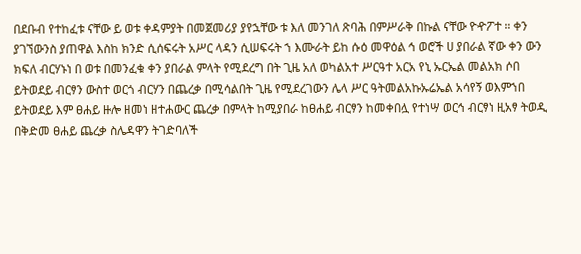በደቡብ የተከፈቱ ናቸው ይ ወቱ ቀዳምያት በመጀመሪያ ያየኋቸው ቱ እለ መንገለ ጽባሕ በምሥራቅ በኩል ናቸው ዮዯፖተ ። ቀን ያገኘውንስ ያጠዋል እስከ ክንድ ሲሰፍሩት አሥር ላዳን ሲሠፍሩት ኀ እሙራት ይከ ሱዕ መዋዕል ኅ ወሮች ሀ ያበራል ኛው ቀን ውን ክፍለ ብርሃኑነ በ ወቱ በመንፈቁ ቀን ያበራል ምላት የሚደረግ በት ጊዜ አለ ወካልአተ ሥርዓተ አርአ የኒ ኡርኤል መልአክ ሶበ ይትወደይ ብርፃን ውስተ ወርጎ ብርሃን በጨረቃ በሚሳልበት ጊዜ የሚደረገውን ሌላ ሥር ዓትመልአኩኡሬኤል አሳየኝ ወእምኀበ ይትወደይ እም ፀሐይ ዙሎ ዘመነ ዘተሐውር ጨረቃ በምላት ከሚያበራ ከፀሐይ ብርፃን ከመቀበሏ የተነሣ ወርኅ ብርፃነ ዚአፃ ትወዲ በቅድመ ፀሐይ ጨረቃ ስሌዳዋን ትገድባለች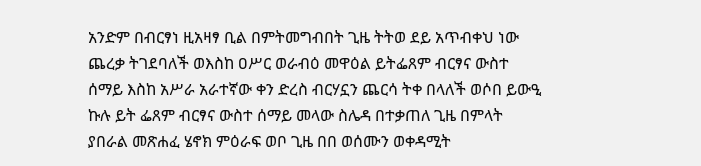አንድም በብርፃነ ዚአዛፃ ቢል በምትመግብበት ጊዜ ትትወ ደይ አጥብቀህ ነው ጨረቃ ትገደባለች ወእስከ ዐሥር ወራብዕ መዋዕል ይትፌጸም ብርፃና ውስተ ሰማይ እስከ አሥራ አራተኛው ቀን ድረስ ብርሃኗን ጨርሳ ትቀ በላለች ወሶበ ይውዒ ኩሉ ይት ፌጸም ብርፃና ውስተ ሰማይ መላው ስሌዳ በተቃጠለ ጊዜ በምላት ያበራል መጽሐፈ ሄኖክ ምዕራፍ ወቦ ጊዜ በበ ወሰሙን ወቀዳሚት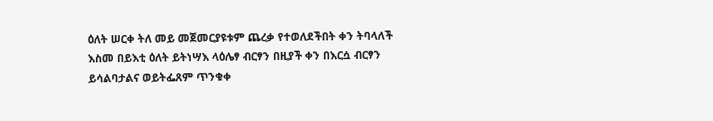ዕለት ሠርቀ ትለ መይ መጀመርያዩቱም ጨረቃ የተወለደችበት ቀን ትባላለች እስመ በይእቲ ዕለት ይትነሣእ ላዕሌፃ ብርፃን በዚያች ቀን በእርሷ ብርፃን ይሳልባታልና ወይትፌጸም ጥንቁቀ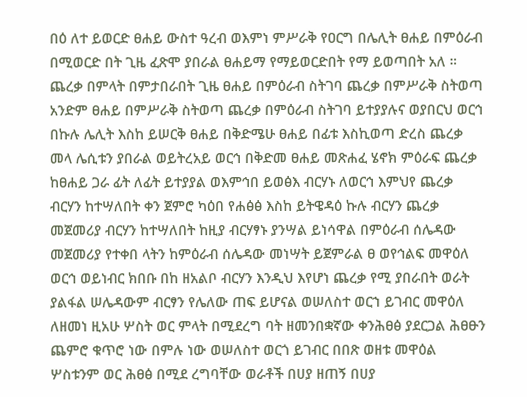በዕ ለተ ይወርድ ፀሐይ ውስተ ዓረብ ወእምነ ምሥራቅ የዐርግ በሌሊት ፀሐይ በምዕራብ በሚወርድ በት ጊዜ ፈጽሞ ያበራል ፀሐይማ የማይወርድበት የማ ይወጣበት አለ ። ጨረቃ በምላት በምታበራበት ጊዜ ፀሐይ በምዕራብ ስትገባ ጨረቃ በምሥራቅ ስትወጣ አንድም ፀሐይ በምሥራቅ ስትወጣ ጨረቃ በምዕራብ ስትገባ ይተያያሉና ወያበርህ ወርኅ በኩሉ ሌሊት እስከ ይሠርቅ ፀሐይ በቅድሜሁ ፀሐይ በፊቱ እስኪወጣ ድረስ ጨረቃ መላ ሌሲቱን ያበራል ወይትረአይ ወርኅ በቅድመ ፀሐይ መጽሐፈ ሄኖክ ምዕራፍ ጨረቃ ከፀሐይ ጋራ ፊት ለፊት ይተያያል ወእምኅበ ይወፅእ ብርሃኑ ለወርኅ እምህየ ጨረቃ ብርሃን ከተሣለበት ቀን ጀምሮ ካዕበ የሐፅፅ እስከ ይትዌዳዕ ኩሉ ብርሃን ጨረቃ መጀመሪያ ብርሃን ከተሣለበት ከዚያ ብርሃፃኑ ያንሣል ይነሳዋል በምዕራብ ሰሌዳው መጀመሪያ የተቀበ ላትን ከምዕራብ ሰሌዳው መነሣት ይጀምራል ፀ ወየኅልፍ መዋዕለ ወርኅ ወይነብር ክበቡ በከ ዘአልቦ ብርሃን እንዲህ እየሆነ ጨረቃ የሚ ያበራበት ወራት ያልፋል ሠሌዳውም ብርፃን የሌለው ጠፍ ይሆናል ወሠለስተ ወርኀ ይገብር መዋዕለ ለዘመነ ዚአሁ ሦስት ወር ምላት በሚደረግ ባት ዘመንበቋኛው ቀንሕፀፅ ያደርጋል ሕፀፁን ጨምሮ ቁጥሮ ነው በምሉ ነው ወሠለስተ ወርጎ ይገብር በበጽ ወዘቱ መዋዕል ሦስቱንም ወር ሕፀፅ በሚደ ረግባቸው ወራቶች በሀያ ዘጠኝ በሀያ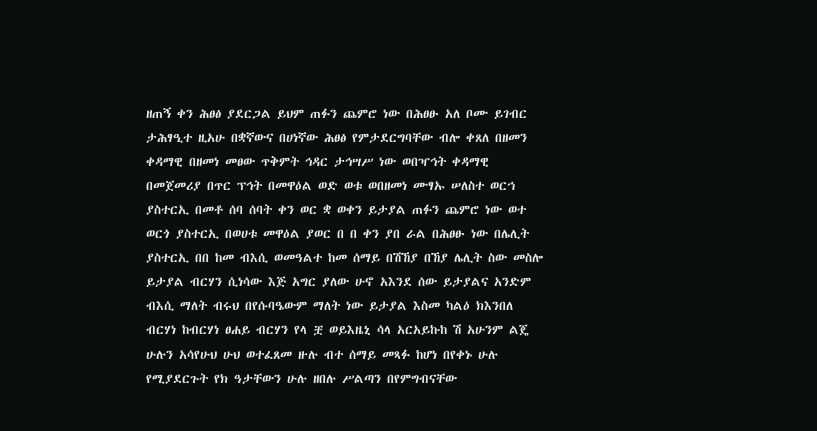ዘጠኝ ቀን ሕፀፅ ያደርጋል ይህም ጠፉን ጨምሮ ነው በሕፀፁ አለ ቦሙ ይገብር ታሕፃዒተ ዚአሁ በቋኛውና በሀነኛው ሕፀፅ የምታደርግባቸው ብሎ ቀጸለ በዘመን ቀዳማዊ በዘመነ መፀው ጥቅምት ኅዳር ታኅሣሥ ነው ወበዣኅት ቀዳማዊ በመጀመሪያ በጥር ፕኅት በመዋዕል ወድ ወቱ ወበዘመነ ሙፃኡ ሠለስተ ወርኀ ያስተርኢ በመቶ ሰባ ሰባት ቀን ወር ቋ ወቀን ይታያል ጠፉን ጨምሮ ነው ወተ ወርጎ ያስተርኢ በወሀቱ መዋዕል ያወር በ በ ቀን ያበ ራል በሕፀፁ ነው በሌሊት ያስተርኢ በበ ከመ ብእሲ ወመዓልተ ከመ ሰማይ በሽኸያ በኸያ ሌሊት ስው መስሎ ይታያል ብርሃን ሲነሳው እጅ አግር ያለው ሁኖ አእንደ ሰው ይታያልና አንድም ብእሲ ማለት ብሩህ በየሱባዔውም ማለት ነው ይታያል እስመ ካልዕ ክእንበለ ብርሃነ ከብርሃነ ፀሐይ ብርሃን የላ ቿ ወይእዜኒ ሳላ አርአይኩከ ሽ አሁንም ልጄ ሁሉን አሳየሁህ ሁህ ወተፈጸመ ዙሉ ብተ ሰማይ መጻፉ ከሆነ በየቀኑ ሁሉ የሚያደርጉት የክ ዓታቸውን ሁሉ ዘበሉ ሥልጣን በየምግብናቸው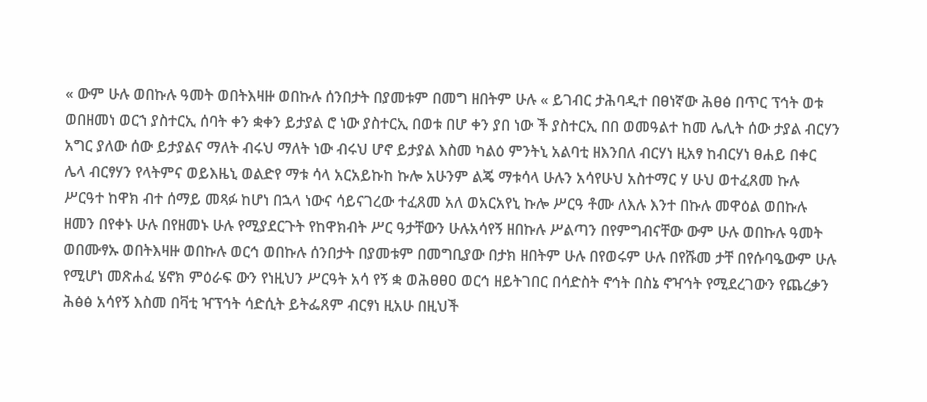« ውም ሁሉ ወበኩሉ ዓመት ወበትእዛዙ ወበኩሉ ሰንበታት በያመቱም በመግ ዘበትም ሁሉ « ይገብር ታሕባዲተ በፀነኛው ሕፀፅ በጥር ፕኅት ወቱ ወበዘመነ ወርኀ ያስተርኢ ሰባት ቀን ቋቀን ይታያል ሮ ነው ያስተርኢ በወቱ በሆ ቀን ያበ ነው ች ያስተርኢ በበ ወመዓልተ ከመ ሌሊት ሰው ታያል ብርሃን አግር ያለው ሰው ይታያልና ማለት ብሩህ ማለት ነው ብሩህ ሆኖ ይታያል እስመ ካልዕ ምንትኒ አልባቲ ዘእንበለ ብርሃነ ዚአፃ ከብርሃነ ፀሐይ በቀር ሌላ ብርፃሃን የላትምና ወይእዜኒ ወልድየ ማቱ ሳላ አርአይኩከ ኩሎ አሁንም ልጄ ማቱሳላ ሁሉን አሳየሁህ አስተማር ሃ ሁህ ወተፈጸመ ኩሉ ሥርዓተ ከዋክ ብተ ሰማይ መጻፉ ከሆነ በኋላ ነውና ሳይናገረው ተፈጸመ አለ ወአርአየኒ ኩሎ ሥርዓ ቶሙ ለእሉ እንተ በኩሉ መዋዕል ወበኩሉ ዘመን በየቀኑ ሁሉ በየዘመኑ ሁሉ የሚያደርጉት የከዋክብት ሥር ዓታቸውን ሁሉአሳየኝ ዘበኩሉ ሥልጣን በየምግብናቸው ውም ሁሉ ወበኩሉ ዓመት ወበሙፃኡ ወበትእዛዙ ወበኩሉ ወርኅ ወበኩሉ ሰንበታት በያመቱም በመግቢያው በታክ ዘበትም ሁሉ በየወሩም ሁሉ በየሹመ ታቸ በየሱባዔውም ሁሉ የሚሆነ መጽሐፈ ሄኖክ ምዕራፍ ውን የነዚህን ሥርዓት አሳ የኝ ቋ ወሕፀፀዐ ወርኅ ዘይትገበር በሳድስት ኖኅት በስኔ ኖዣኅት የሚደረገውን የጨረቃን ሕፅፅ አሳየኝ እስመ በቫቲ ዣፕኅት ሳድሲት ይትፌጸም ብርፃነ ዚአሁ በዚህች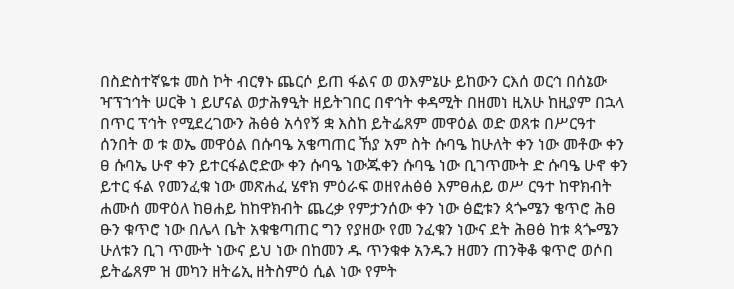በስድስተኛዬቱ መስ ኮት ብርፃኑ ጨርሶ ይጠ ፋልና ወ ወእምኔሁ ይከውን ርእሰ ወርኅ በሰኔው ዣፕኀኅት ሠርቅ ነ ይሆናል ወታሕፃዒት ዘይትገበር በኖኅት ቀዳሚት በዘመነ ዚአሁ ከዚያም በኋላ በጥር ፕኅት የሚደረገውን ሕፅፅ አሳየኝ ቋ እስከ ይትፌጸም መዋዕል ወድ ወጸቱ በሥርዓተ ሰንበት ወ ቱ ወኤ መዋዕል በሱባዔ አቄጣጠር ኸያ አም ስት ሱባዔ ከሁለት ቀን ነው መቶው ቀን ፀ ሱባኤ ሁኖ ቀን ይተርፋልሮድው ቀን ሱባዔ ነውጁቀን ሱባዔ ነው ቢገጥሙት ድ ሱባዔ ሁኖ ቀን ይተር ፋል የመንፈቁ ነው መጽሐፈ ሄኖክ ምዕራፍ ወዘየሐፅፅ እምፀሐይ ወሥ ርዓተ ከዋክብት ሐሙሰ መዋዕለ ከፀሐይ ከከዋክብት ጨረቃ የምታንሰው ቀን ነው ፅፎቱን ጳጐሜን ቄጥሮ ሕፀ ፁን ቁጥሮ ነው በሌላ ቤት አቁቄጣጠር ግን የያዘው የመ ንፈቁን ነውና ደት ሕፀፅ ከቱ ጳጐሜን ሁለቱን ቢገ ጥሙት ነውና ይህ ነው በከመን ዱ ጥንቁቀ አንዱን ዘመን ጠንቅቆ ቁጥሮ ወሶበ ይትፌጸም ዝ መካን ዘትሬኢ ዘትስምዕ ሲል ነው የምት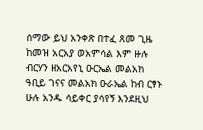ሰማው ይህ አንቀጽ በተፈ ጸመ ጊዜ ከመዝ አርአያ ወአምሳል እም ዙሉ ብርሃን ዘአርአየኒ ዑርኤል መልአክ ዓቢይ ገናና መልአክ ዑራኤል ከብ ርፃኑ ሁሉ አንዱ ሳይቀር ያሳየኝ እንደዚህ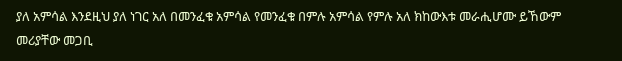ያለ አምሳል እንደዚህ ያለ ነገር አለ በመንፈቁ አምሳል የመንፈቁ በምሉ አምሳል የምሉ አለ ክከውእቱ መራሒሆሙ ይኸውም መሪያቸው መጋቢ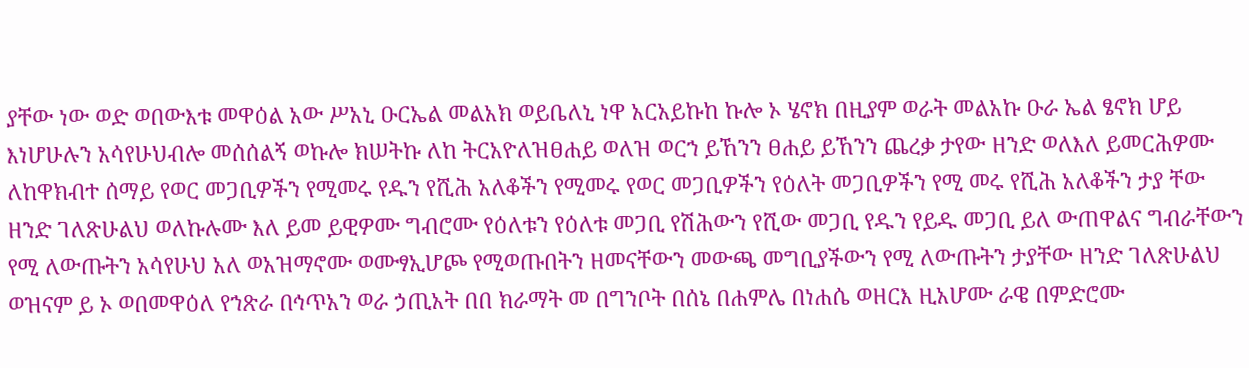ያቸው ነው ወድ ወበውእቱ መዋዕል አው ሥአኒ ዑርኤል መልአክ ወይቤለኒ ነዋ አርአይኩከ ኩሎ ኦ ሄኖክ በዚያም ወራት መልአኩ ዑራ ኤል ፄኖክ ሆይ እነሆሁሉን አሳየሁህብሎ መሰሰልኝ ወኩሎ ክሠትኩ ለከ ትርአዮለዝፀሐይ ወለዝ ወርኀ ይኸንን ፀሐይ ይኸንን ጨረቃ ታየው ዘንድ ወለእለ ይመርሕዎሙ ለከዋክብተ ሰማይ የወር መጋቢዎችን የሚመሩ የዱን የሺሕ አለቆችን የሚመሩ የወር መጋቢዎችን የዕለት መጋቢዎችን የሚ መሩ የሺሕ አለቆችን ታያ ቸው ዘንድ ገለጽሁልህ ወለኩሉሙ እለ ይመ ይዊዎሙ ግብሮሙ የዕለቱን የዕለቱ መጋቢ የሽሕውን የሺው መጋቢ የዱን የይዱ መጋቢ ይለ ውጠዋልና ግብራቸውን የሚ ለውጡትን አሳየሁህ አለ ወአዝማኖሙ ወሙፃኢሆጮ የሚወጡበትን ዘመናቸውን መውጫ መግቢያችውን የሚ ለውጡትን ታያቸው ዘንድ ገለጽሁልህ ወዝናም ይ ኦ ወበመዋዕለ የኀጽራ በኅጥአን ወራ ኃጢአት በበ ክራማት መ በግንቦት በሰኔ በሐምሌ በነሐሴ ወዘርእ ዚአሆሙ ራዌ በምድሮሙ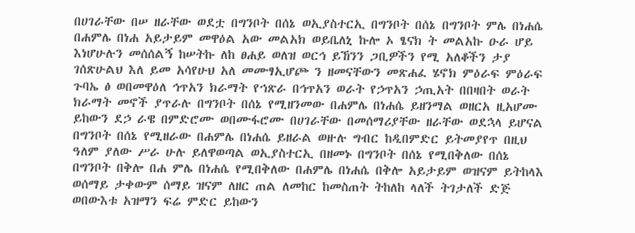በሀገራቸው በሠ ዘራቸው ወደቷ በግንቦት በሰኔ ወኢያስተርኢ በግንቦት በሰኔ በግንቦት ምሌ በነሐሴ በሐምሌ በነሐ አይታይም መዋዕል አው መልአክ ወይቤለኒ ኩሎ ኦ ፄናክ ት መልአኩ ዑራ ሆይ እነሆሁሉን መሰሰልኝ ከሠትኩ ለከ ፀሐይ ወለዝ ወርኅ ይኸንን ጋቢዎችን የሚ አለቆችን ታያ ገሰጽሁልህ እለ ይመ አሳየሁህ አለ መሙፃኢሆጮ ን ዘመናቸውን መጽሐፈ ሄኖክ ምዕራፍ ምዕራፍ ጉባኤ ፅ ወበመዋዕለ ኅጥአን ክራማት የኀጽራ በኅጥአን ወራት የኃጥአን ኃጢአት በበዛበት ወራት ክራማት መኖች ያጥራሉ በግንቦት በሰኔ የሚዘንመው በሐምሌ በነሐሴ ይዘንማል ወዘርአ ዚአሆሙ ይከውን ደኃ ራዌ በምድሮሙ ወበሙፋሮሙ በሀገራቸው በመሰማሪያቸው ዘራቸው ወደኋላ ይሆናል በግንቦት በሰኔ የሚዘራው በሐምሌ በነሐሴ ይዘራል ወዙሉ ግብር ከዲበምድር ይትመያየጥ በዚህ ዓለም ያለው ሥራ ሁሉ ይለዋወጣል ወኢያስተርኢ በዘመኑ በግንቦት በሰኔ የሚበቅለው በሰኔ በግንቦት በቅሎ በሐ ምሌ በነሐሴ የሚበቅለው በሐምሌ በነሐሴ በቅሎ አይታይም ወዝናም ይትከላእ ወሰማይ ታቀውም ሰማይ ዝናም ለዘር ጠል ለመከር ከመስጠት ትከለከ ላለች ትገታለች ድጅ ወበውእቱ አዝማን ፍሬ ምድር ይከውን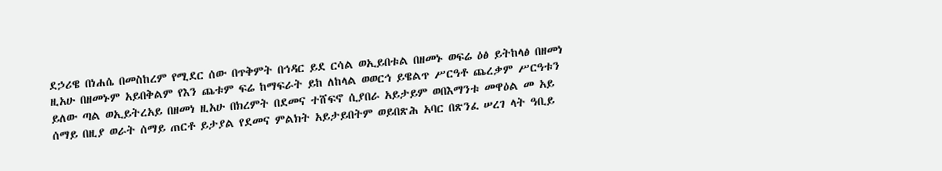ደኃሪዌ በነሐሴ በመስከረም የሚደር ሰው በጥቅምት በኅዳር ይደ ርሳል ወኢይበቱል በዘመኑ ወፍሬ ዕፅ ይትከላፅ በዘመነ ዚአሁ በዘመኑም አይበቅልም የእን ጨቱም ፍሬ ከማፍራት ይከ ለከላል ወወርኅ ይዌልጥ ሥርዓቶ ጨረቃም ሥርዓቱን ይለው ጣል ወኢይትረአይ በዘመነ ዚአሁ በክረምት በደመና ተሸፍኖ ሲያበራ አይታይም ወበእማንቱ መዋዕል መ አይ ሰማይ በዚያ ወራት ሰማይ ጠርቶ ይታያል የደመና ምልክት አይታይበትም ወይበጽሕ አባር በጽንፈ ሠረገ ላት ዓቢይ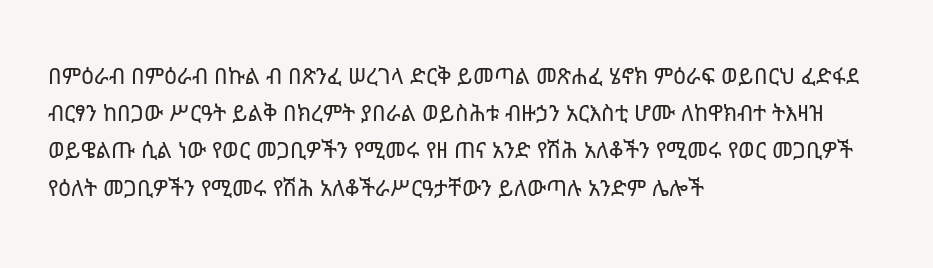በምዕራብ በምዕራብ በኩል ብ በጽንፈ ሠረገላ ድርቅ ይመጣል መጽሐፈ ሄኖክ ምዕራፍ ወይበርህ ፈድፋደ ብርፃን ከበጋው ሥርዓት ይልቅ በክረምት ያበራል ወይስሕቱ ብዙኃን አርእስቲ ሆሙ ለከዋክብተ ትእዛዝ ወይዌልጡ ሲል ነው የወር መጋቢዎችን የሚመሩ የዘ ጠና አንድ የሽሕ አለቆችን የሚመሩ የወር መጋቢዎች የዕለት መጋቢዎችን የሚመሩ የሽሕ አለቆችራሥርዓታቸውን ይለውጣሉ አንድም ሌሎች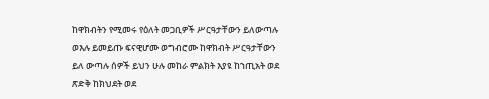ከዋክብትን የሚመሩ የዕለት መጋቢዎች ሥርዓታቸውን ይለውጣሉ ወእሉ ይመይጡ ፍናዊሆሙ ወግብሮሙ ከዋክብት ሥርዓታቸውን ይለ ውጣሉ ሰዎች ይህን ሁሉ መከራ ምልክት እያዩ ከኀጢአት ወደ ጽድቅ ከክህደት ወደ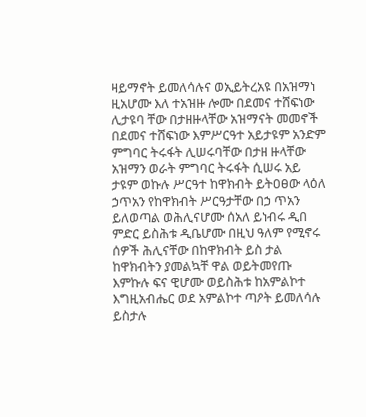ዛይማኖት ይመለሳሉና ወኢይትረአዩ በአዝማነ ዚአሆሙ እለ ተአዝዙ ሎሙ በደመና ተሸፍነው ሊታዩባ ቸው በታዘዙላቸው አዝማናት መመኖች በደመና ተሸፍነው እምሥርዓተ አይታዩም አንድም ምግባር ትሩፋት ሊሠሩባቸው በታዘ ዙላቸው አዝማን ወራት ምግባር ትሩፋት ሲሠሩ አይ ታዩም ወኩሉ ሥርዓተ ከዋክብት ይትዐፀው ላዕለ ኃጥአን የከዋክብት ሥርዓታቸው በኃ ጥአን ይለወጣል ወሕሊናሆሙ ሰአለ ይነብሩ ዲበ ምድር ይስሕቱ ዲቤሆሙ በዚህ ዓለም የሚኖሩ ሰዎች ሕሊናቸው በከዋክብት ይስ ታል ከዋክብትን ያመልኳቸ ዋል ወይትመየጡ እምኩሉ ፍና ዊሆሙ ወይስሕቱ ከአምልኮተ እግዚአብሔር ወደ አምልኮተ ጣዖት ይመለሳሉ ይስታሉ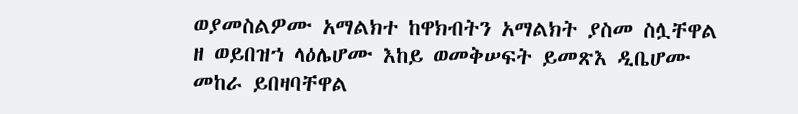ወያመስልዎሙ አማልክተ ከዋክብትን አማልክት ያስመ ስሏቸዋል ዘ ወይበዝኀ ላዕሌሆሙ እከይ ወመቅሠፍት ይመጽእ ዲቤሆሙ መከራ ይበዛባቸዋል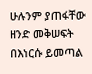ሁሉንም ያጠፋቸው ዘንድ መቅሠፍት በእነርሱ ይመጣል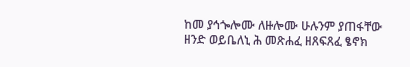ከመ ያኅጐሎሙ ለዙሎሙ ሁሉንም ያጠፋቸው ዘንድ ወይቤለኒ ሕ መጽሐፈ ዘጸፍጸፈ ፄኖክ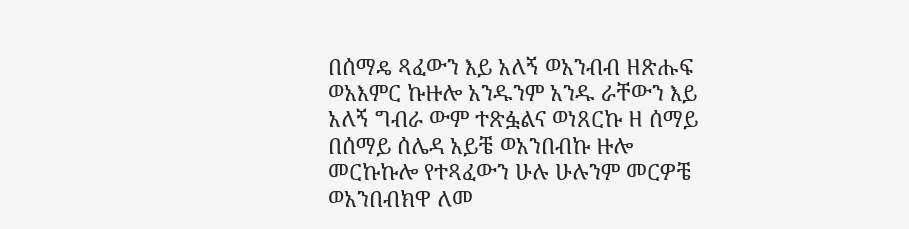በሰማዴ ጻፈውን እይ አለኝ ወአንብብ ዘጽሑፍ ወአእምር ኩዙሎ አንዱንም አንዱ ራቸውን እይ አለኝ ግብራ ውም ተጽፏልና ወነጸርኩ ዘ ሰማይ በሰማይ ሰሌዳ አይቼ ወአንበብኩ ዙሎ መርኩኩሎ የተጻፈውን ሁሉ ሁሉንም መርዎቼ ወአንበብክዋ ለመ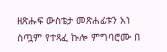ዘጽሑፍ ውስቴታ መጽሐፊቱን አነ ስጧም የተጻፈ ኩሎ ምግባሮሙ በ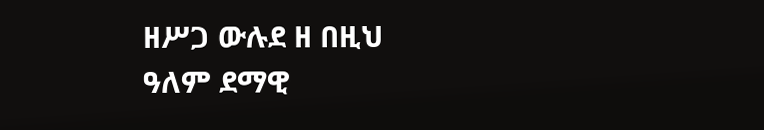ዘሥጋ ውሉደ ዘ በዚህ ዓለም ደማዊ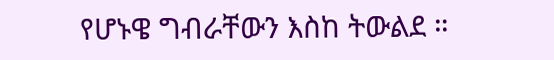የሆኑዌ ግብራቸውን እስከ ትውልደ ።